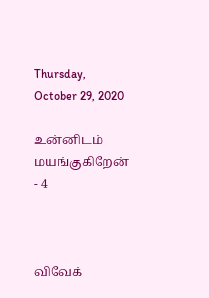Thursday, October 29, 2020

உன்னிடம் மயங்குகிறேன் - 4



விவேக்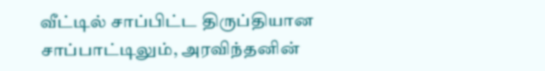வீட்டில் சாப்பிட்ட திருப்தியான சாப்பாட்டிலும், அரவிந்தனின்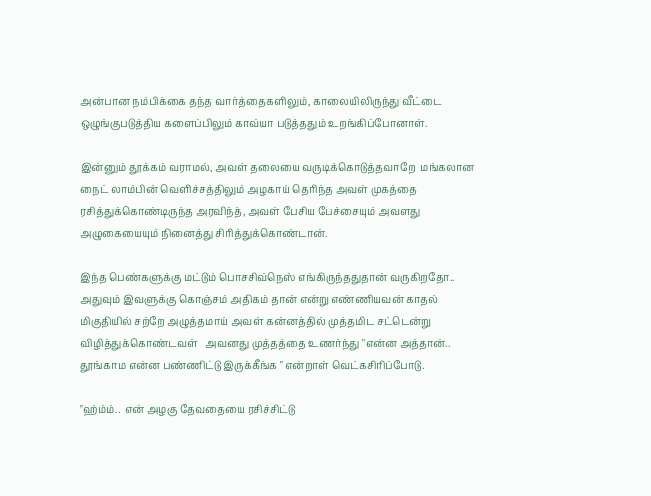அன்பான நம்பிக்கை தந்த வார்த்தைகளிலும், காலையிலிருந்து வீட்டை ஒழுங்குபடுத்திய களைப்பிலும் காவ்யா படுத்ததும் உறங்கிப்போனாள்.

இன்னும் தூக்கம் வராமல், அவள் தலையை வருடிக்கொடுத்தவாறே  மங்கலான நைட் லாம்பின் வெளிச்சத்திலும் அழகாய் தெரிந்த அவள் முகத்தை ரசித்துக்கொண்டிருந்த அரவிந்த், அவள் பேசிய பேச்சையும் அவளது அழுகையையும் நினைத்து சிரித்துக்கொண்டான்.

இந்த பெண்களுக்கு மட்டும் பொசசிவ்நெஸ் எங்கிருந்ததுதான் வருகிறதோ.. அதுவும் இவளுக்கு கொஞ்சம் அதிகம் தான் என்று எண்ணியவன் காதல் மிகுதியில் சற்றே அழுத்தமாய் அவள் கன்னத்தில் முத்தமிட சட்டென்று விழித்துக்கொண்டவள்   அவனது முத்தத்தை உணர்ந்து "என்ன அத்தான்.. தூங்காம என்ன பண்ணிட்டு இருக்கீங்க " என்றாள் வெட்கசிரிப்போடு.

"ஹ்ம்ம்..  என் அழகு தேவதையை ரசிச்சிட்டு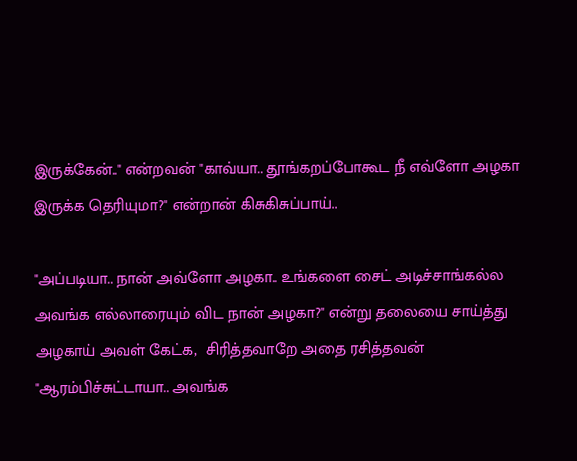இருக்கேன்.." என்றவன் "காவ்யா.. தூங்கறப்போகூட நீ எவ்ளோ அழகா இருக்க தெரியுமா?" என்றான் கிசுகிசுப்பாய்..

"அப்படியா.. நான் அவ்ளோ அழகா.. உங்களை சைட் அடிச்சாங்கல்ல அவங்க எல்லாரையும் விட நான் அழகா?" என்று தலையை சாய்த்து அழகாய் அவள் கேட்க,  சிரித்தவாறே அதை ரசித்தவன்  "ஆரம்பிச்சுட்டாயா.. அவங்க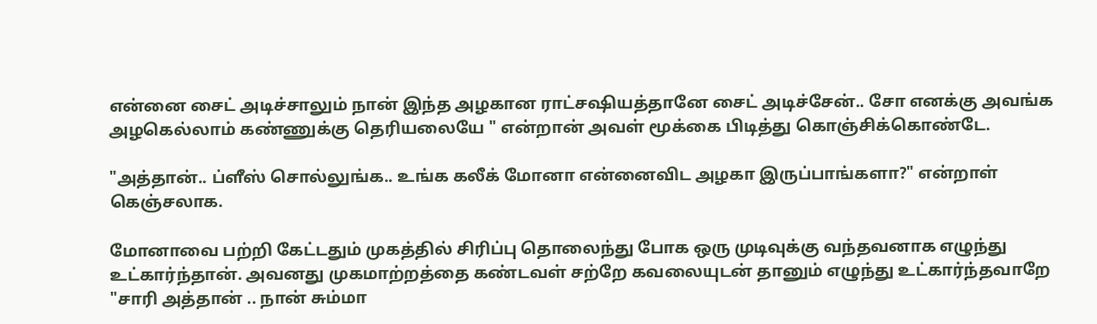என்னை சைட் அடிச்சாலும் நான் இந்த அழகான ராட்சஷியத்தானே சைட் அடிச்சேன்.. சோ எனக்கு அவங்க அழகெல்லாம் கண்ணுக்கு தெரியலையே " என்றான் அவள் மூக்கை பிடித்து கொஞ்சிக்கொண்டே.

"அத்தான்.. ப்ளீஸ் சொல்லுங்க.. உங்க கலீக் மோனா என்னைவிட அழகா இருப்பாங்களா?" என்றாள் கெஞ்சலாக.

மோனாவை பற்றி கேட்டதும் முகத்தில் சிரிப்பு தொலைந்து போக ஒரு முடிவுக்கு வந்தவனாக எழுந்து உட்கார்ந்தான். அவனது முகமாற்றத்தை கண்டவள் சற்றே கவலையுடன் தானும் எழுந்து உட்கார்ந்தவாறே "சாரி அத்தான் .. நான் சும்மா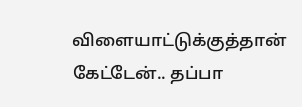விளையாட்டுக்குத்தான் கேட்டேன்.. தப்பா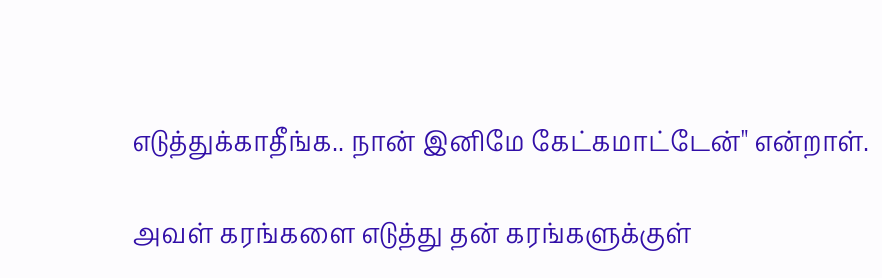எடுத்துக்காதீங்க.. நான் இனிமே கேட்கமாட்டேன்" என்றாள்.

அவள் கரங்களை எடுத்து தன் கரங்களுக்குள்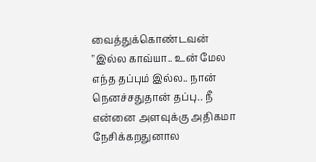வைத்துக்கொண்டவன்  "இல்ல காவ்யா.. உன் மேல எந்த தப்பும் இல்ல.. நான் நெனச்சதுதான் தப்பு.. நீ என்னை அளவுக்கு அதிகமா நேசிக்கறதுனால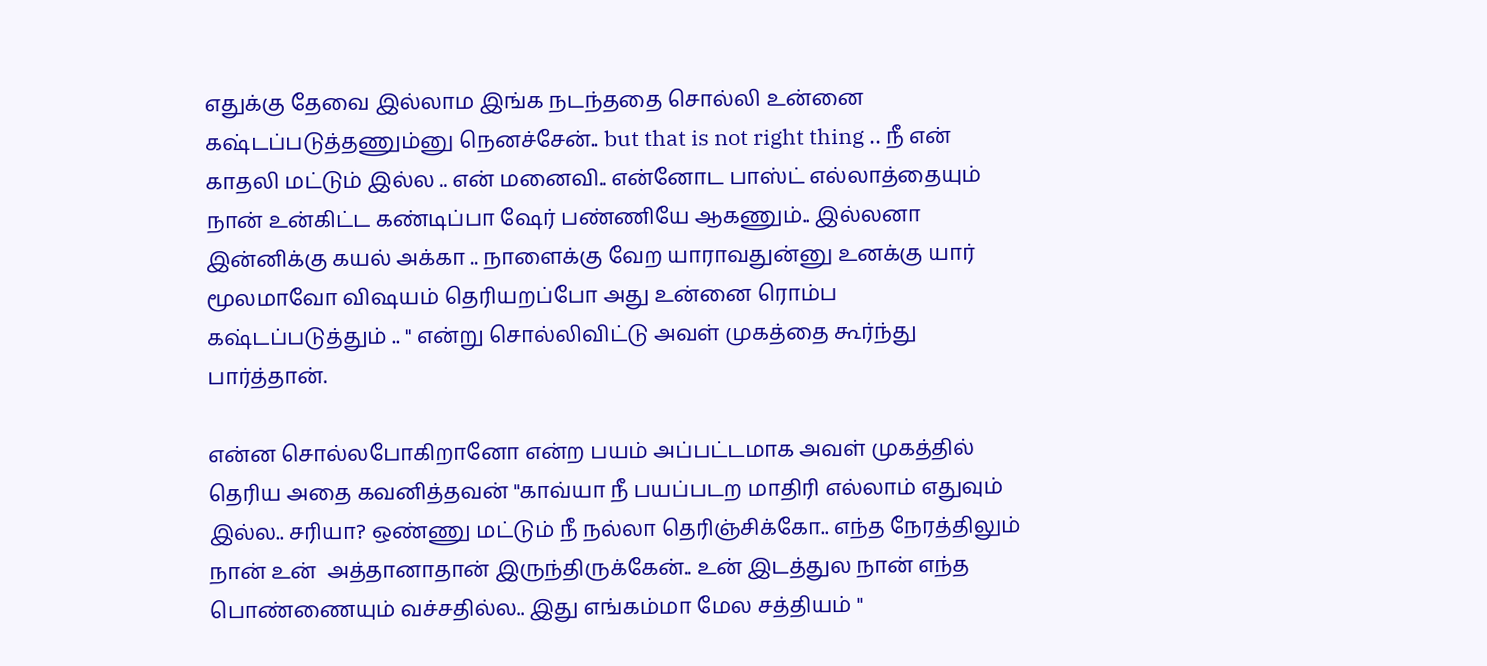எதுக்கு தேவை இல்லாம இங்க நடந்ததை சொல்லி உன்னை கஷ்டப்படுத்தணும்னு நெனச்சேன்.. but that is not right thing .. நீ என் காதலி மட்டும் இல்ல .. என் மனைவி.. என்னோட பாஸ்ட் எல்லாத்தையும் நான் உன்கிட்ட கண்டிப்பா ஷேர் பண்ணியே ஆகணும்.. இல்லனா இன்னிக்கு கயல் அக்கா .. நாளைக்கு வேற யாராவதுன்னு உனக்கு யார் மூலமாவோ விஷயம் தெரியறப்போ அது உன்னை ரொம்ப கஷ்டப்படுத்தும் .. " என்று சொல்லிவிட்டு அவள் முகத்தை கூர்ந்து பார்த்தான்.

என்ன சொல்லபோகிறானோ என்ற பயம் அப்பட்டமாக அவள் முகத்தில் தெரிய அதை கவனித்தவன் "காவ்யா நீ பயப்படற மாதிரி எல்லாம் எதுவும் இல்ல.. சரியா? ஒண்ணு மட்டும் நீ நல்லா தெரிஞ்சிக்கோ.. எந்த நேரத்திலும் நான் உன்  அத்தானாதான் இருந்திருக்கேன்.. உன் இடத்துல நான் எந்த பொண்ணையும் வச்சதில்ல.. இது எங்கம்மா மேல சத்தியம் "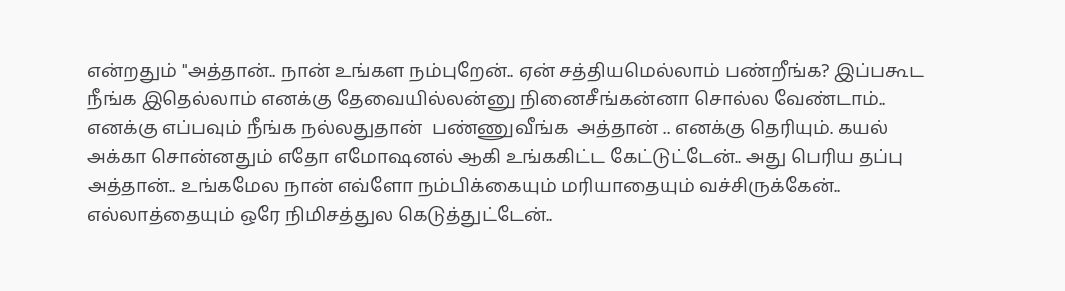என்றதும் "அத்தான்.. நான் உங்கள நம்புறேன்.. ஏன் சத்தியமெல்லாம் பண்றீங்க? இப்பகூட நீங்க இதெல்லாம் எனக்கு தேவையில்லன்னு நினைசீங்கன்னா சொல்ல வேண்டாம்.. எனக்கு எப்பவும் நீங்க நல்லதுதான்  பண்ணுவீங்க  அத்தான் .. எனக்கு தெரியும். கயல் அக்கா சொன்னதும் எதோ எமோஷனல் ஆகி உங்ககிட்ட கேட்டுட்டேன்.. அது பெரிய தப்பு அத்தான்.. உங்கமேல நான் எவ்ளோ நம்பிக்கையும் மரியாதையும் வச்சிருக்கேன்.. எல்லாத்தையும் ஒரே நிமிசத்துல கெடுத்துட்டேன்..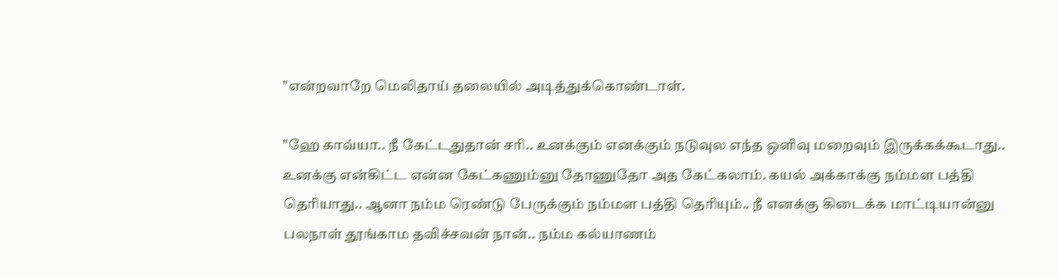"என்றவாறே மெலிதாய் தலையில் அடித்துக்கொண்டாள்.

"ஹே காவ்யா.. நீ கேட்டதுதான் சரி.. உனக்கும் எனக்கும் நடுவுல எந்த ஒளிவு மறைவும் இருக்கக்கூடாது.. உனக்கு என்கிட்ட என்ன கேட்கணும்னு தோணுதோ அத கேட்கலாம். கயல் அக்காக்கு நம்மள பத்தி தெரியாது.. ஆனா நம்ம ரெண்டு பேருக்கும் நம்மள பத்தி தெரியும்.. நீ எனக்கு கிடைக்க மாட்டியான்னு பலநாள் தூங்காம தவிச்சவன் நான்.. நம்ம கல்யாணம்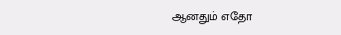ஆனதும் எதோ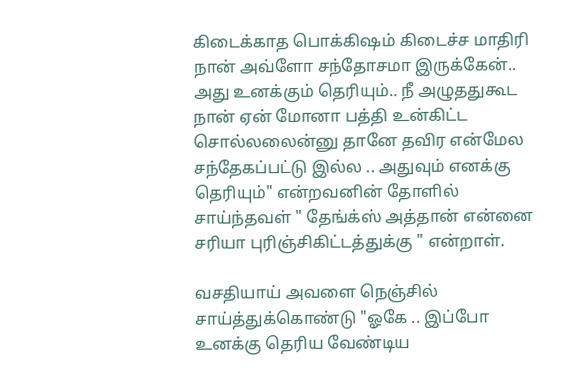கிடைக்காத பொக்கிஷம் கிடைச்ச மாதிரி நான் அவ்ளோ சந்தோசமா இருக்கேன்.. அது உனக்கும் தெரியும்.. நீ அழுததுகூட  நான் ஏன் மோனா பத்தி உன்கிட்ட     சொல்லலைன்னு தானே தவிர என்மேல சந்தேகப்பட்டு இல்ல .. அதுவும் எனக்கு தெரியும்" என்றவனின் தோளில் சாய்ந்தவள் " தேங்க்ஸ் அத்தான் என்னை சரியா புரிஞ்சிகிட்டத்துக்கு " என்றாள்.

வசதியாய் அவளை நெஞ்சில் சாய்த்துக்கொண்டு "ஓகே .. இப்போ உனக்கு தெரிய வேண்டிய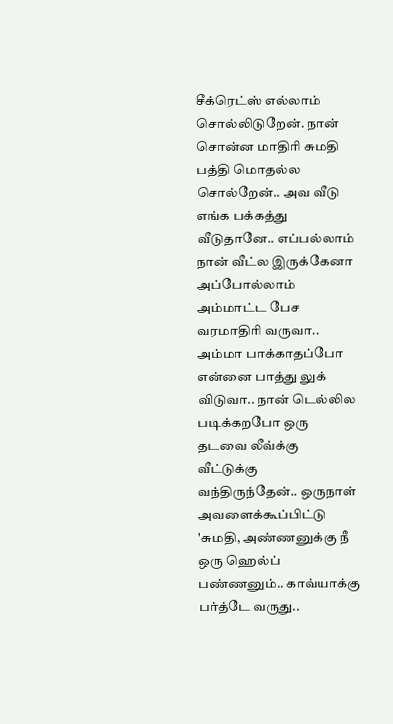சீக்ரெட்ஸ் எல்லாம் சொல்லிடுறேன். நான் சொன்ன மாதிரி சுமதி பத்தி மொதல்ல சொல்றேன்.. அவ வீடு எங்க பக்கத்து வீடுதானே.. எப்பல்லாம் நான் வீட்ல இருக்கேனா அப்போல்லாம் அம்மாட்ட பேச வரமாதிரி வருவா.. அம்மா பாக்காதப்போ என்னை பாத்து லுக் விடுவா.. நான் டெல்லில படிக்கறபோ ஒரு தடவை லீவ்க்கு வீட்டுக்கு வந்திருந்தேன்.. ஒருநாள் அவளைக்கூப்பிட்டு 'சுமதி, அண்ணனுக்கு நீ ஒரு ஹெல்ப் பண்ணனும்.. காவ்யாக்கு பர்த்டே வருது..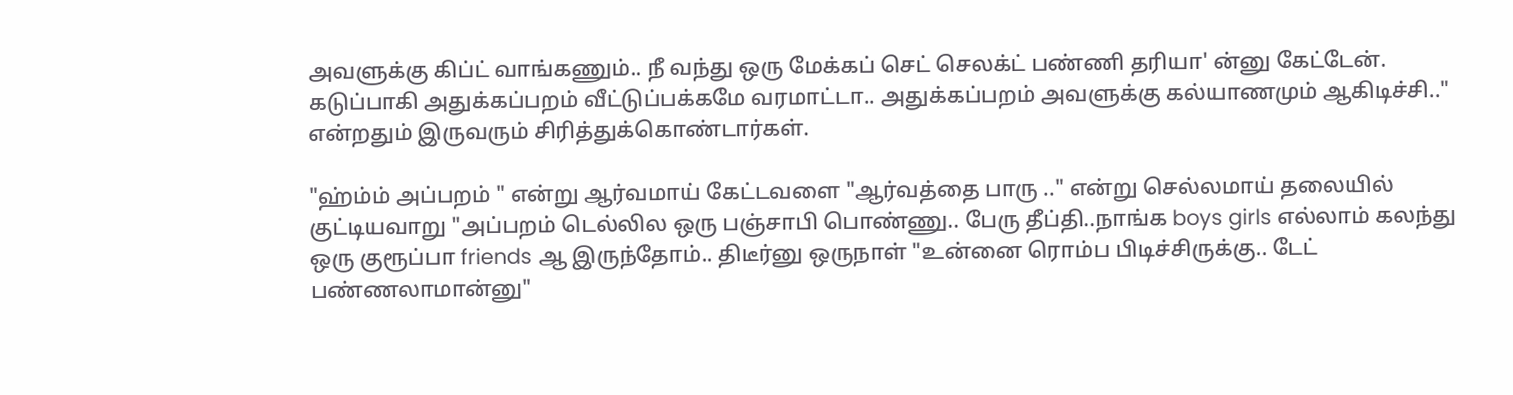அவளுக்கு கிப்ட் வாங்கணும்.. நீ வந்து ஒரு மேக்கப் செட் செலக்ட் பண்ணி தரியா' ன்னு கேட்டேன். கடுப்பாகி அதுக்கப்பறம் வீட்டுப்பக்கமே வரமாட்டா.. அதுக்கப்பறம் அவளுக்கு கல்யாணமும் ஆகிடிச்சி.." என்றதும் இருவரும் சிரித்துக்கொண்டார்கள்.

"ஹ்ம்ம் அப்பறம் " என்று ஆர்வமாய் கேட்டவளை "ஆர்வத்தை பாரு .." என்று செல்லமாய் தலையில் குட்டியவாறு "அப்பறம் டெல்லில ஒரு பஞ்சாபி பொண்ணு.. பேரு தீப்தி..நாங்க boys girls எல்லாம் கலந்து  ஒரு குரூப்பா friends ஆ இருந்தோம்.. திடீர்னு ஒருநாள் "உன்னை ரொம்ப பிடிச்சிருக்கு.. டேட் பண்ணலாமான்னு"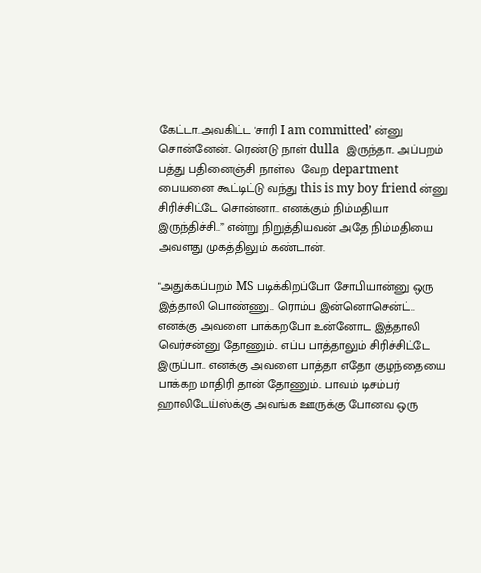கேட்டா..அவகிட்ட 'சாரி I am committed’ ன்னு  சொன்னேன்.. ரெண்டு நாள் dulla  இருந்தா.. அப்பறம் பத்து பதினைஞ்சி நாள்ல  வேற department பையனை கூட்டிட்டு வந்து this is my boy friend ன்னு சிரிச்சிட்டே சொன்னா.. எனக்கும் நிம்மதியா  இருந்திச்சி..” என்று நிறுத்தியவன் அதே நிம்மதியை அவளது முகத்திலும் கண்டான்.

"அதுக்கப்பறம் MS படிக்கிறப்போ சோபியான்னு ஒரு இத்தாலி பொண்ணு.. ரொம்ப இன்னொசென்ட்.. எனக்கு அவளை பாக்கறபோ உன்னோட இத்தாலி வெர்சன்னு தோணும்.. எப்ப பாத்தாலும் சிரிச்சிட்டே இருப்பா.. எனக்கு அவளை பாத்தா எதோ குழந்தையை பாக்கற மாதிரி தான் தோணும்.. பாவம் டிசம்பர் ஹாலிடேய்ஸ்க்கு அவங்க ஊருக்கு போனவ ஒரு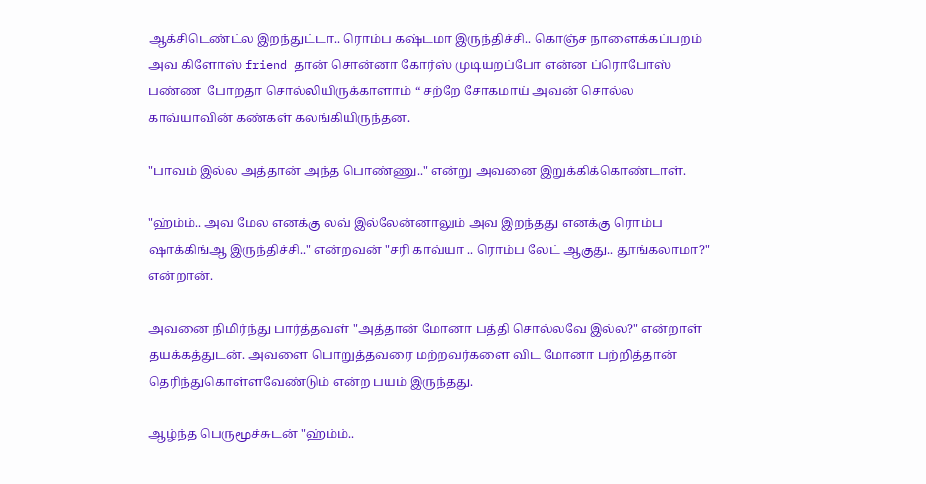ஆக்சிடெண்ட்ல இறந்துட்டா.. ரொம்ப கஷ்டமா இருந்திச்சி.. கொஞ்ச நாளைக்கப்பறம் அவ கிளோஸ் friend தான் சொன்னா கோர்ஸ் முடியறப்போ என்ன ப்ரொபோஸ்  பண்ண  போறதா சொல்லியிருக்காளாம் “ சற்றே சோகமாய் அவன் சொல்ல காவ்யாவின் கண்கள் கலங்கியிருந்தன.

"பாவம் இல்ல அத்தான் அந்த பொண்ணு.." என்று அவனை இறுக்கிக்கொண்டாள்.

"ஹ்ம்ம்.. அவ மேல எனக்கு லவ் இல்லேன்னாலும் அவ இறந்தது எனக்கு ரொம்ப ஷாக்கிங்ஆ இருந்திச்சி.." என்றவன் "சரி காவ்யா .. ரொம்ப லேட் ஆகுது.. தூங்கலாமா?" என்றான்.

அவனை நிமிர்ந்து பார்த்தவள் "அத்தான் மோனா பத்தி சொல்லவே இல்ல?" என்றாள் தயக்கத்துடன். அவளை பொறுத்தவரை மற்றவர்களை விட மோனா பற்றித்தான் தெரிந்துகொள்ளவேண்டும் என்ற பயம் இருந்தது.

ஆழ்ந்த பெருமூச்சுடன் "ஹ்ம்ம்..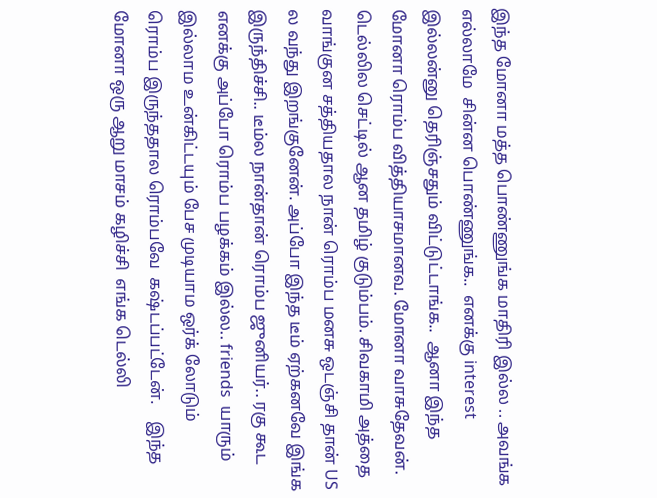இந்த மோனா மத்த பொண்ணுங்க மாதிரி இல்ல .. அவங்க எல்லாமே  சின்ன பொண்ணுங்க..  எனக்கு interest  இல்லன்னு தெரிஞ்சதும் விட்டுட்டாங்க..  ஆனா இந்த மோனா ரொம்ப வித்தியாசமானவ. மோனா வாசுதேவன். டெல்லில செட்டில் ஆன தமிழ் குடும்பம். சிவகாமி அத்தை வாங்குன சத்தியதால நான் ரொம்ப மனசு ஒடஞ்சி தான் US ல வந்து இறங்குனேன். அப்போ இந்த டீம் ஏற்கனவே இங்க இருந்திச்சி.. டீம்ல நான்தான் ரொம்ப ஜுனியர்.. ரகு கூட எனக்கு அப்போ ரொம்ப பழக்கம் இல்ல.. friends  யாரும்   இல்லாம உன்கிட்டயும் பேச முடியாம ஒர்க் லோடும்   ரொம்ப இருந்ததால ரொம்பவே  கஷ்டப்பட்டேன்.    இந்த மோனா ஒரு ஆறு மாசம் கழிச்சி  எங்க டெல்லி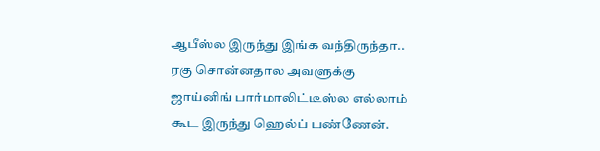ஆபீஸ்ல இருந்து இங்க வந்திருந்தா.. ரகு சொன்னதால அவளுக்கு ஜாய்னிங் பார்மாலிட்டீஸ்ல எல்லாம் கூட இருந்து ஹெல்ப் பண்ணேன்.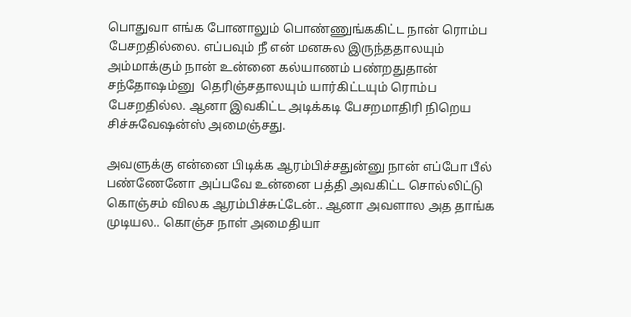பொதுவா எங்க போனாலும் பொண்ணுங்ககிட்ட நான் ரொம்ப பேசறதில்லை. எப்பவும் நீ என் மனசுல இருந்ததாலயும் அம்மாக்கும் நான் உன்னை கல்யாணம் பண்றதுதான் சந்தோஷம்னு  தெரிஞ்சதாலயும் யார்கிட்டயும் ரொம்ப பேசறதில்ல. ஆனா இவகிட்ட அடிக்கடி பேசறமாதிரி நிறெய சிச்சுவேஷன்ஸ் அமைஞ்சது.

அவளுக்கு என்னை பிடிக்க ஆரம்பிச்சதுன்னு நான் எப்போ பீல் பண்ணேனோ அப்பவே உன்னை பத்தி அவகிட்ட சொல்லிட்டு கொஞ்சம் விலக ஆரம்பிச்சுட்டேன்.. ஆனா அவளால அத தாங்க முடியல.. கொஞ்ச நாள் அமைதியா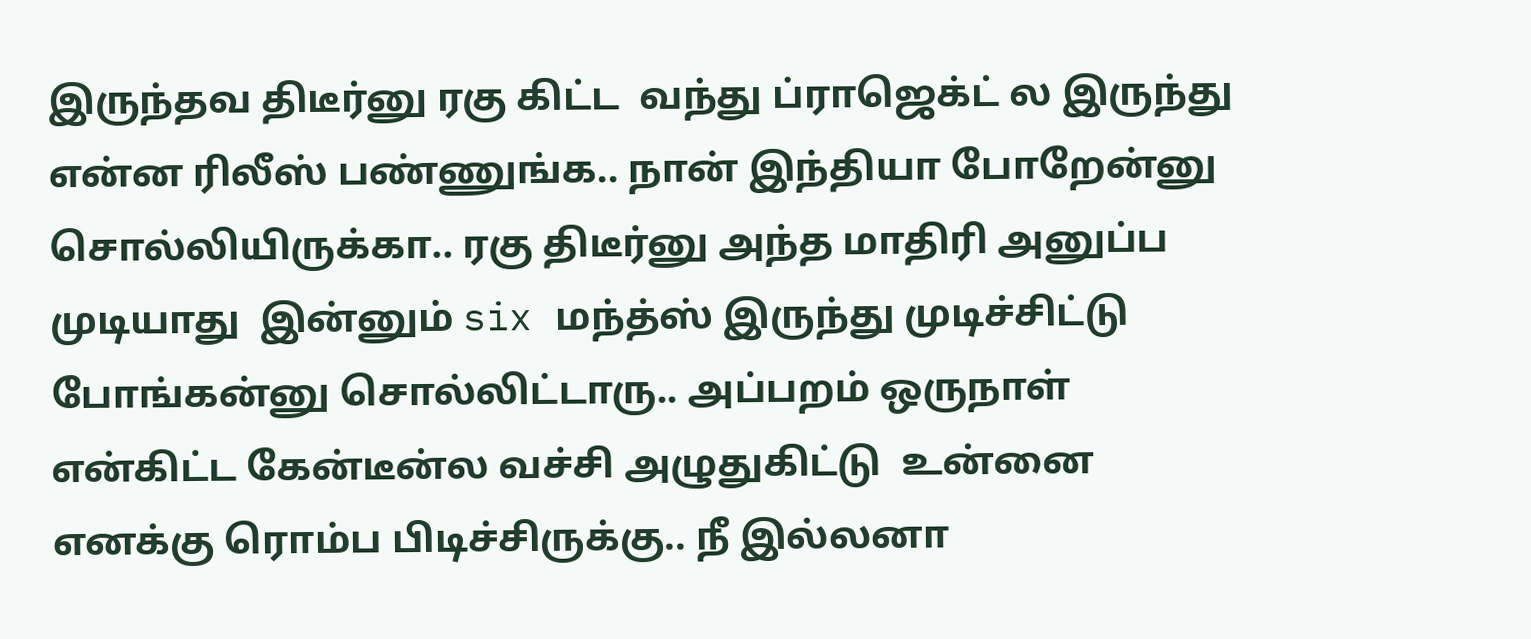இருந்தவ திடீர்னு ரகு கிட்ட  வந்து ப்ராஜெக்ட் ல இருந்து என்ன ரிலீஸ் பண்ணுங்க.. நான் இந்தியா போறேன்னு சொல்லியிருக்கா.. ரகு திடீர்னு அந்த மாதிரி அனுப்ப    முடியாது  இன்னும் six மந்த்ஸ் இருந்து முடிச்சிட்டு போங்கன்னு சொல்லிட்டாரு.. அப்பறம் ஒருநாள் என்கிட்ட கேன்டீன்ல வச்சி அழுதுகிட்டு  உன்னை எனக்கு ரொம்ப பிடிச்சிருக்கு.. நீ இல்லனா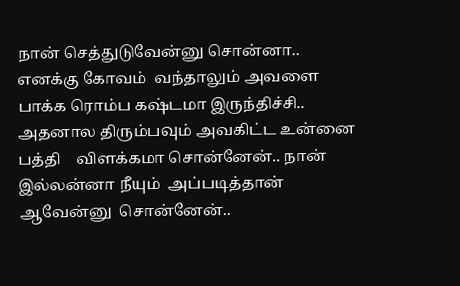நான் செத்துடுவேன்னு சொன்னா.. எனக்கு கோவம்  வந்தாலும் அவளை பாக்க ரொம்ப கஷ்டமா இருந்திச்சி.. அதனால திரும்பவும் அவகிட்ட உன்னை பத்தி    விளக்கமா சொன்னேன்.. நான் இல்லன்னா நீயும்  அப்படித்தான்  ஆவேன்னு  சொன்னேன்..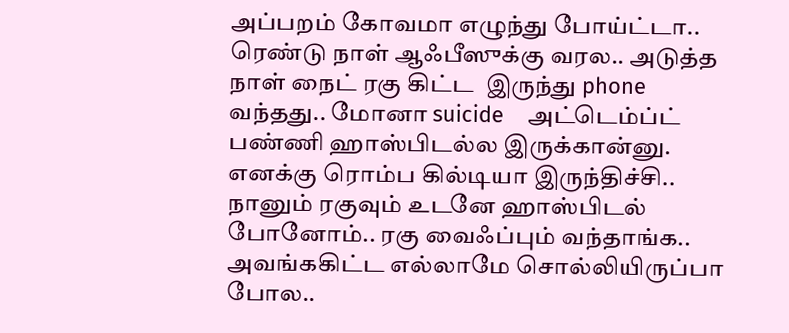அப்பறம் கோவமா எழுந்து போய்ட்டா.. ரெண்டு நாள் ஆஃபீஸுக்கு வரல.. அடுத்த நாள் நைட் ரகு கிட்ட  இருந்து phone வந்தது.. மோனா suicide    அட்டெம்ப்ட் பண்ணி ஹாஸ்பிடல்ல இருக்கான்னு. எனக்கு ரொம்ப கில்டியா இருந்திச்சி.. நானும் ரகுவும் உடனே ஹாஸ்பிடல் போனோம்.. ரகு வைஃப்பும் வந்தாங்க.. அவங்ககிட்ட எல்லாமே சொல்லியிருப்பா போல..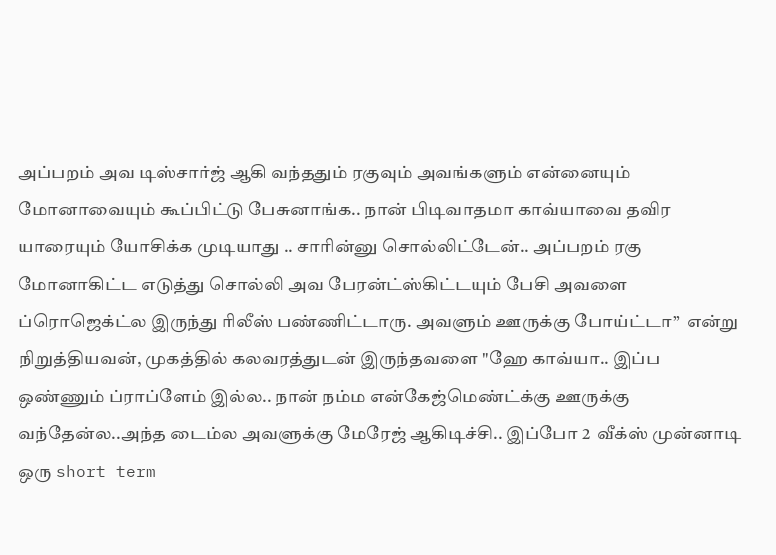அப்பறம் அவ டிஸ்சார்ஜ் ஆகி வந்ததும் ரகுவும் அவங்களும் என்னையும் மோனாவையும் கூப்பிட்டு பேசுனாங்க.. நான் பிடிவாதமா காவ்யாவை தவிர யாரையும் யோசிக்க முடியாது .. சாரின்னு சொல்லிட்டேன்.. அப்பறம் ரகு மோனாகிட்ட எடுத்து சொல்லி அவ பேரன்ட்ஸ்கிட்டயும் பேசி அவளை ப்ரொஜெக்ட்ல இருந்து ரிலீஸ் பண்ணிட்டாரு. அவளும் ஊருக்கு போய்ட்டா”  என்று நிறுத்தியவன், முகத்தில் கலவரத்துடன் இருந்தவளை "ஹே காவ்யா.. இப்ப ஒண்ணும் ப்ராப்ளேம் இல்ல.. நான் நம்ம என்கேஜ்மெண்ட்க்கு ஊருக்கு வந்தேன்ல..அந்த டைம்ல அவளுக்கு மேரேஜ் ஆகிடிச்சி.. இப்போ 2  வீக்ஸ் முன்னாடி  ஒரு short term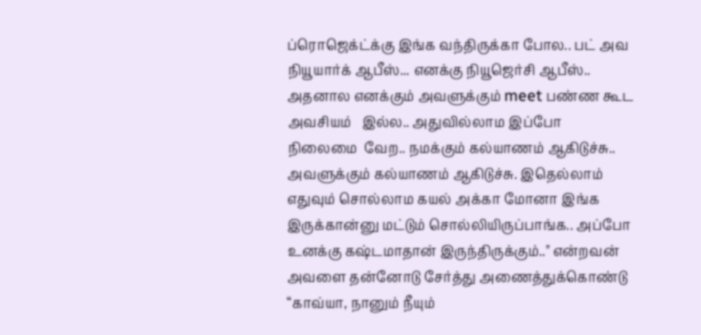ப்ரொஜெக்ட்க்கு இங்க வந்திருக்கா போல.. பட் அவ நியூயார்க் ஆபீஸ்... எனக்கு நியூஜெர்சி ஆபீஸ்.. அதனால எனக்கும் அவளுக்கும் meet பண்ண கூட  அவசியம்   இல்ல.. அதுவில்லாம இப்போ  நிலைமை  வேற.. நமக்கும் கல்யாணம் ஆகிடுச்சு.. அவளுக்கும் கல்யாணம் ஆகிடுச்சு. இதெல்லாம் எதுவும் சொல்லாம கயல் அக்கா மோனா இங்க இருக்கான்னு மட்டும் சொல்லியிருப்பாங்க.. அப்போ உனக்கு கஷ்டமாதான் இருந்திருக்கும்.." என்றவன் அவளை தன்னோடு சேர்த்து அணைத்துக்கொண்டு “காவ்யா, நானும் நீயும்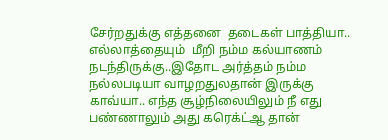சேர்றதுக்கு எத்தனை  தடைகள் பாத்தியா.. எல்லாத்தையும்  மீறி நம்ம கல்யாணம் நடந்திருக்கு..இதோட அர்த்தம் நம்ம நல்லபடியா வாழறதுலதான் இருக்கு காவ்யா.. எந்த சூழ்நிலையிலும் நீ எது பண்ணாலும் அது கரெக்ட்ஆ தான்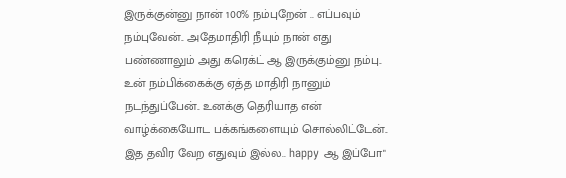இருக்குன்னு நான் 100% நம்புறேன் .. எப்பவும் நம்புவேன்.. அதேமாதிரி நீயும் நான் எது பண்ணாலும் அது கரெக்ட் ஆ இருக்கும்னு நம்பு.. உன் நம்பிக்கைக்கு ஏத்த மாதிரி நானும் நடந்துப்பேன்.. உனக்கு தெரியாத என் வாழ்க்கையோட பக்கங்களையும் சொல்லிட்டேன்.. இத தவிர வேற எதுவும் இல்ல.. happy ஆ இப்போ"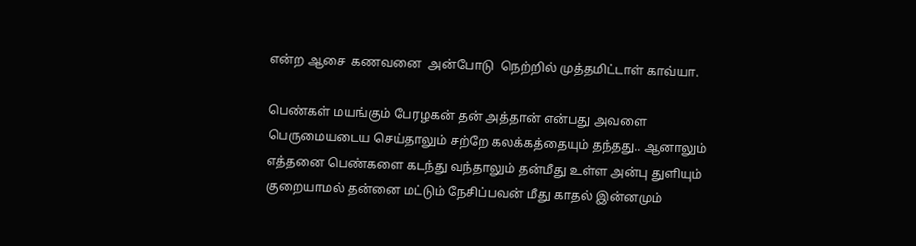என்ற ஆசை  கணவனை  அன்போடு  நெற்றில் முத்தமிட்டாள் காவ்யா.

பெண்கள் மயங்கும் பேரழகன் தன் அத்தான் என்பது அவளை   பெருமையடைய செய்தாலும் சற்றே கலக்கத்தையும் தந்தது.. ஆனாலும்  எத்தனை பெண்களை கடந்து வந்தாலும் தன்மீது உள்ள அன்பு துளியும் குறையாமல் தன்னை மட்டும் நேசிப்பவன் மீது காதல் இன்னமும்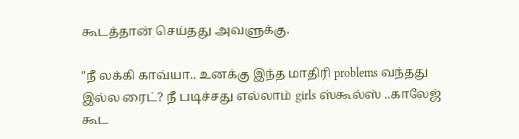கூடத்தான் செய்தது அவளுக்கு.

"நீ லக்கி காவ்யா.. உனக்கு இந்த மாதிரி problems வந்தது இல்ல ரைட்? நீ படிச்சது எல்லாம் girls ஸ்கூல்ஸ் ..காலேஜ் கூட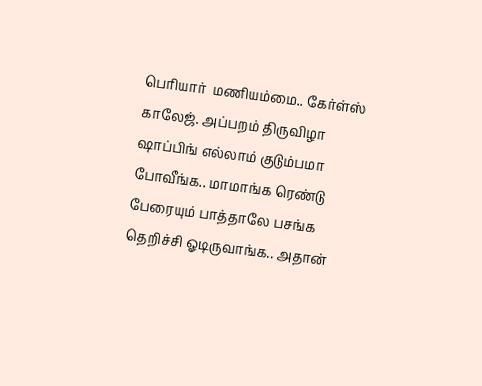பெரியார்  மணியம்மை.. கேர்ள்ஸ் காலேஜ். அப்பறம் திருவிழா ஷாப்பிங் எல்லாம் குடும்பமா போவீங்க.. மாமாங்க ரெண்டு பேரையும் பாத்தாலே பசங்க தெறிச்சி ஓடிருவாங்க.. அதான்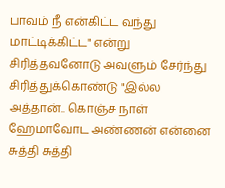பாவம் நீ என்கிட்ட வந்து  மாட்டிக்கிட்ட" என்று சிரித்தவனோடு அவளும் சேர்ந்து சிரித்துக்கொண்டு "இல்ல அத்தான்.. கொஞ்ச நாள் ஹேமாவோட அண்ணன் என்னை சுத்தி சுத்தி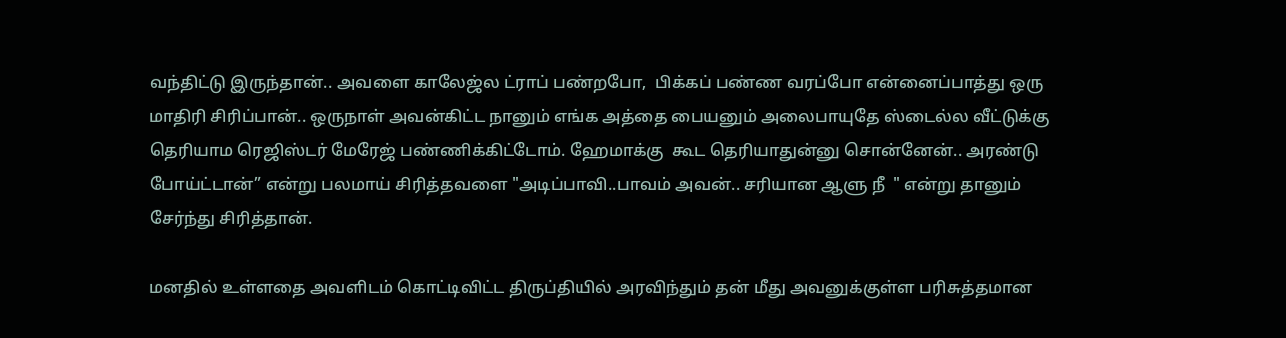வந்திட்டு இருந்தான்.. அவளை காலேஜ்ல ட்ராப் பண்றபோ,  பிக்கப் பண்ண வரப்போ என்னைப்பாத்து ஒரு மாதிரி சிரிப்பான்.. ஒருநாள் அவன்கிட்ட நானும் எங்க அத்தை பையனும் அலைபாயுதே ஸ்டைல்ல வீட்டுக்கு தெரியாம ரெஜிஸ்டர் மேரேஜ் பண்ணிக்கிட்டோம். ஹேமாக்கு  கூட தெரியாதுன்னு சொன்னேன்.. அரண்டு போய்ட்டான்” என்று பலமாய் சிரித்தவளை "அடிப்பாவி..பாவம் அவன்.. சரியான ஆளு நீ  " என்று தானும் சேர்ந்து சிரித்தான்.

மனதில் உள்ளதை அவளிடம் கொட்டிவிட்ட திருப்தியில் அரவிந்தும் தன் மீது அவனுக்குள்ள பரிசுத்தமான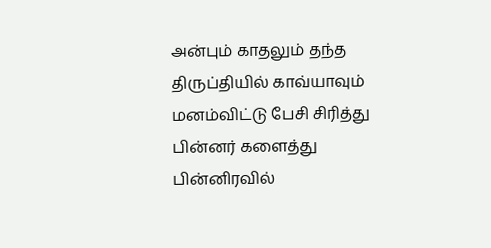அன்பும் காதலும் தந்த திருப்தியில் காவ்யாவும் மனம்விட்டு பேசி சிரித்து பின்னர் களைத்து பின்னிரவில்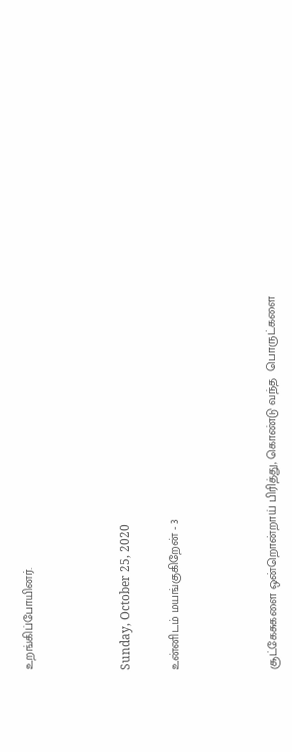உறங்கிப்போயினர்.



Sunday, October 25, 2020

உன்னிடம் மயங்குகிறேன் - 3



சூட்கேசுகளை ஒன்றொன்றாய் பிரித்து, கொண்டு வந்த  பொருட்களை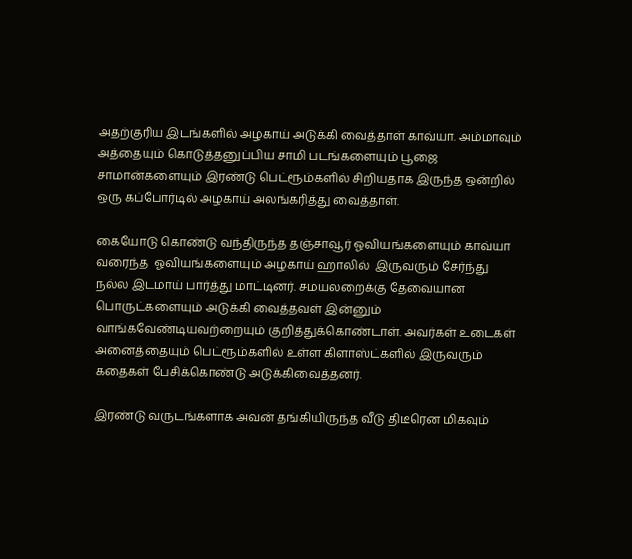அதற்குரிய இடங்களில் அழகாய் அடுக்கி வைத்தாள் காவ்யா. அம்மாவும் அத்தையும் கொடுத்தனுப்பிய சாமி படங்களையும் பூஜை சாமான்களையும் இரண்டு பெட்ரூம்களில் சிறியதாக இருந்த ஒன்றில் ஒரு கப்போர்டில் அழகாய் அலங்கரித்து வைத்தாள்.

கையோடு கொண்டு வந்திருந்த தஞ்சாவூர் ஓவியங்களையும் காவ்யா வரைந்த  ஓவியங்களையும் அழகாய் ஹாலில்  இருவரும் சேர்ந்து நல்ல இடமாய் பார்த்து மாட்டினர். சமயலறைக்கு தேவையான பொருட்களையும் அடுக்கி வைத்தவள் இன்னும் வாங்கவேண்டியவற்றையும் குறித்துக்கொண்டாள். அவர்கள் உடைகள் அனைத்தையும் பெட்ரூம்களில் உள்ள கிளாஸ்ட்களில் இருவரும் கதைகள் பேசிக்கொண்டு அடுக்கிவைத்தனர்.

இரண்டு வருடங்களாக அவன் தங்கியிருந்த வீடு திடீரென மிகவும்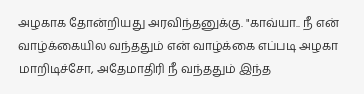அழகாக தோன்றியது அரவிந்தனுக்கு. "காவ்யா.. நீ என் வாழ்க்கையில வந்ததும் என் வாழ்க்கை எப்படி அழகா மாறிடிச்சோ, அதேமாதிரி நீ வந்ததும் இந்த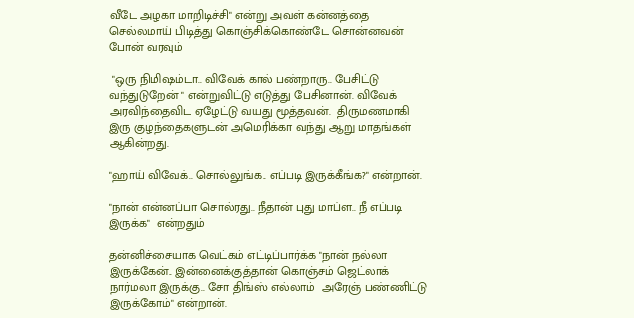வீடே அழகா மாறிடிச்சி" என்று அவள் கன்னத்தை செல்லமாய் பிடித்து கொஞ்சிக்கொண்டே சொன்னவன் போன் வரவும்

 "ஒரு நிமிஷம்டா.. விவேக் கால் பண்றாரு.. பேசிட்டு வந்துடுறேன் " என்றுவிட்டு எடுத்து பேசினான். விவேக் அரவிந்தைவிட ஏழேட்டு வயது மூத்தவன்.  திருமணமாகி இரு குழந்தைகளுடன் அமெரிக்கா வந்து ஆறு மாதங்கள் ஆகின்றது.

"ஹாய் விவேக்.. சொல்லுங்க.. எப்படி இருக்கீங்க?" என்றான்.

"நான் என்னப்பா சொல்ரது.. நீதான் புது மாப்ள.. நீ எப்படி இருக்க"  என்றதும்

தன்னிச்சையாக வெட்கம் எட்டிப்பார்க்க "நான் நல்லா இருக்கேன்.. இன்னைக்குத்தான் கொஞ்சம் ஜெட்லாக் நார்மலா இருக்கு.. சோ திங்ஸ் எல்லாம்  அரேஞ் பண்ணிட்டு இருக்கோம்" என்றான்.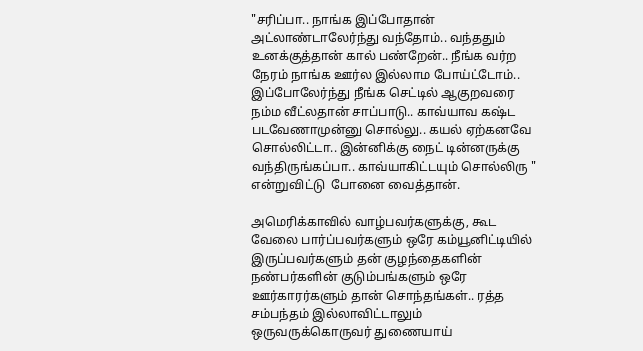"சரிப்பா.. நாங்க இப்போதான் அட்லாண்டாலேர்ந்து வந்தோம்.. வந்ததும் உனக்குத்தான் கால் பண்றேன்.. நீங்க வர்ற நேரம் நாங்க ஊர்ல இல்லாம போய்ட்டோம்.. இப்போலேர்ந்து நீங்க செட்டில் ஆகுறவரை நம்ம வீட்லதான் சாப்பாடு.. காவ்யாவ கஷ்ட படவேணாமுன்னு சொல்லு.. கயல் ஏற்கனவே சொல்லிட்டா.. இன்னிக்கு நைட் டின்னருக்கு வந்திருங்கப்பா.. காவ்யாகிட்டயும் சொல்லிரு " என்றுவிட்டு  போனை வைத்தான்.

அமெரிக்காவில் வாழ்பவர்களுக்கு, கூட வேலை பார்ப்பவர்களும் ஒரே கம்யூனிட்டியில் இருப்பவர்களும் தன் குழந்தைகளின் நண்பர்களின் குடும்பங்களும் ஒரே ஊர்காரர்களும் தான் சொந்தங்கள்.. ரத்த சம்பந்தம் இல்லாவிட்டாலும் ஒருவருக்கொருவர் துணையாய்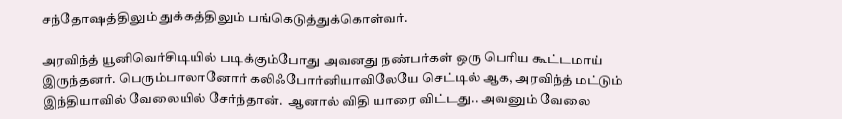சந்தோஷத்திலும் துக்கத்திலும் பங்கெடுத்துக்கொள்வர்.

அரவிந்த் யூனிவெர்சிடியில் படிக்கும்போது அவனது நண்பர்கள் ஒரு பெரிய கூட்டமாய் இருந்தனர். பெரும்பாலானோர் கலிஃபோர்னியாவிலேயே செட்டில் ஆக, அரவிந்த் மட்டும் இந்தியாவில் வேலையில் சேர்ந்தான்.  ஆனால் விதி யாரை விட்டது.. அவனும் வேலை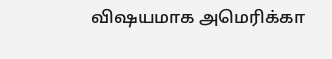விஷயமாக அமெரிக்கா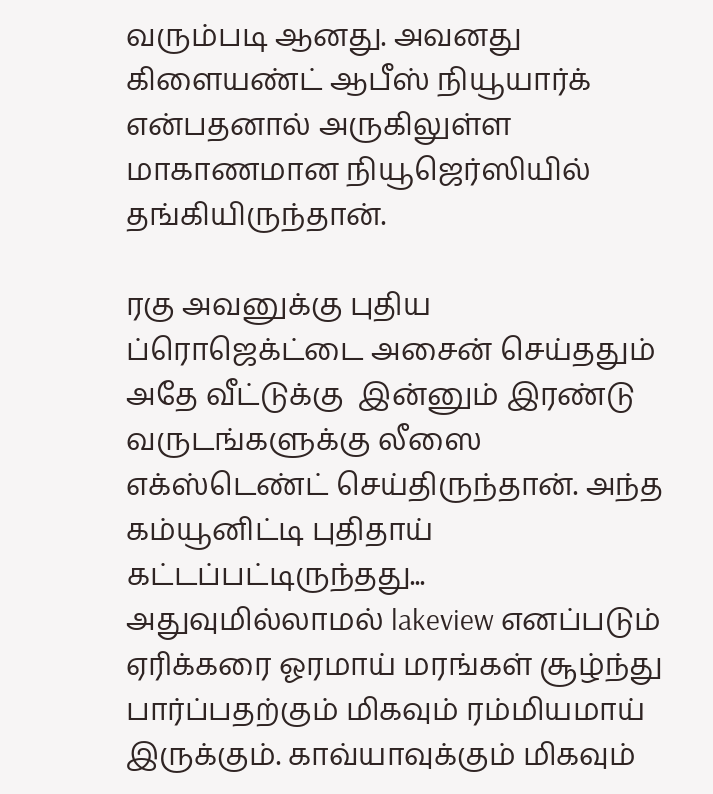வரும்படி ஆனது. அவனது கிளையண்ட் ஆபீஸ் நியூயார்க் என்பதனால் அருகிலுள்ள மாகாணமான நியூஜெர்ஸியில் தங்கியிருந்தான்.

ரகு அவனுக்கு புதிய ப்ரொஜெக்ட்டை அசைன் செய்ததும் அதே வீட்டுக்கு  இன்னும் இரண்டு வருடங்களுக்கு லீஸை எக்ஸ்டெண்ட் செய்திருந்தான். அந்த கம்யூனிட்டி புதிதாய் கட்டப்பட்டிருந்தது... அதுவுமில்லாமல் lakeview எனப்படும் ஏரிக்கரை ஓரமாய் மரங்கள் சூழ்ந்து பார்ப்பதற்கும் மிகவும் ரம்மியமாய் இருக்கும். காவ்யாவுக்கும் மிகவும்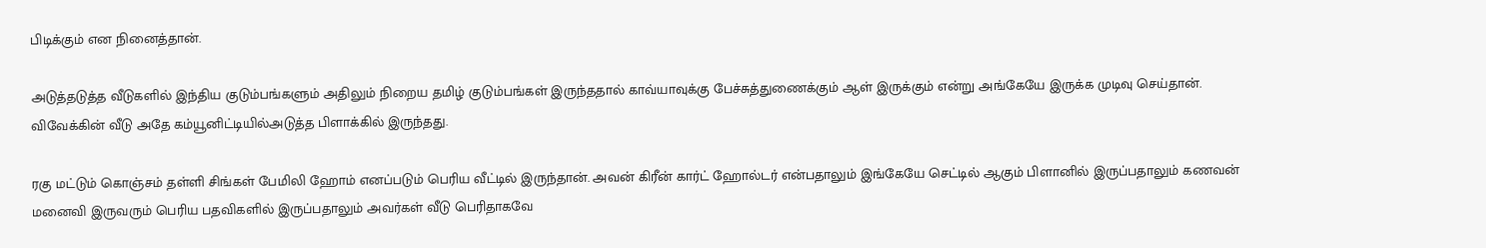பிடிக்கும் என நினைத்தான்.

அடுத்தடுத்த வீடுகளில் இந்திய குடும்பங்களும் அதிலும் நிறைய தமிழ் குடும்பங்கள் இருந்ததால் காவ்யாவுக்கு பேச்சுத்துணைக்கும் ஆள் இருக்கும் என்று அங்கேயே இருக்க முடிவு செய்தான். விவேக்கின் வீடு அதே கம்யூனிட்டியில்அடுத்த பிளாக்கில் இருந்தது.

ரகு மட்டும் கொஞ்சம் தள்ளி சிங்கள் பேமிலி ஹோம் எனப்படும் பெரிய வீட்டில் இருந்தான். அவன் கிரீன் கார்ட் ஹோல்டர் என்பதாலும் இங்கேயே செட்டில் ஆகும் பிளானில் இருப்பதாலும் கணவன் மனைவி இருவரும் பெரிய பதவிகளில் இருப்பதாலும் அவர்கள் வீடு பெரிதாகவே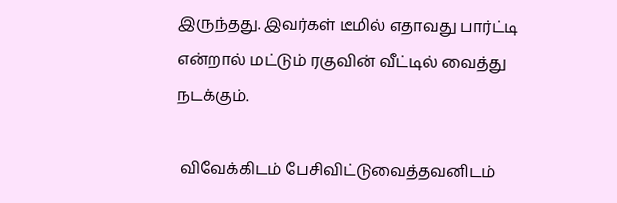இருந்தது. இவர்கள் டீமில் எதாவது பார்ட்டி என்றால் மட்டும் ரகுவின் வீட்டில் வைத்து நடக்கும்.

 விவேக்கிடம் பேசிவிட்டுவைத்தவனிடம்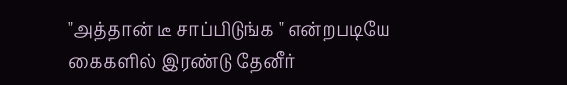"அத்தான் டீ சாப்பிடுங்க " என்றபடியே கைகளில் இரண்டு தேனீர்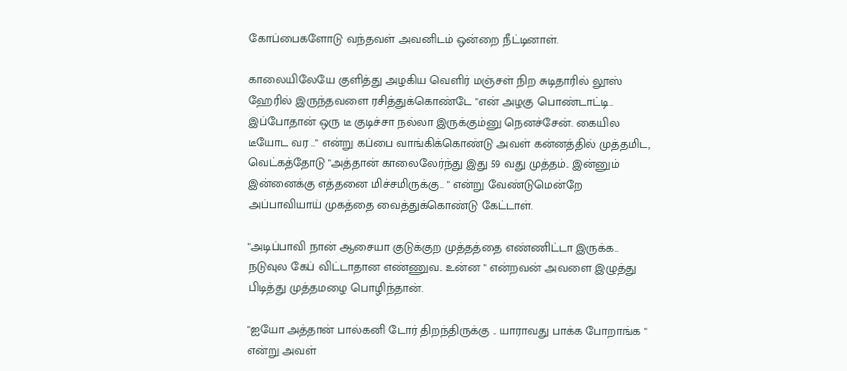கோப்பைகளோடு வந்தவள் அவனிடம் ஒன்றை நீட்டினாள்.

காலையிலேயே குளித்து அழகிய வெளிர் மஞ்சள் நிற சுடிதாரில் லூஸ் ஹேரில் இருந்தவளை ரசித்துக்கொண்டே "என் அழகு பொண்டாட்டி.. இப்போதான் ஒரு டீ குடிச்சா நல்லா இருக்கும்னு நெனச்சேன். கையில டீயோட வர .." என்று கப்பை வாங்கிக்கொண்டு அவள் கன்னத்தில் முத்தமிட, வெட்கத்தோடு "அத்தான் காலைலேர்ந்து இது 59 வது முத்தம்.. இன்னும் இன்னைக்கு எத்தனை மிச்சமிருக்கு.. " என்று வேண்டுமென்றே அப்பாவியாய் முகத்தை வைத்துக்கொண்டு கேட்டாள்.

"அடிப்பாவி நான் ஆசையா குடுக்குற முத்தத்தை எண்ணிட்டா இருக்க.. நடுவுல கேப் விட்டாதான எண்ணுவ.. உன்ன " என்றவன் அவளை இழுத்து பிடித்து முத்தமழை பொழிந்தான்.

"ஐயோ அத்தான் பால்கனி டோர் திறந்திருக்கு .. யாராவது பாக்க போறாங்க " என்று அவள்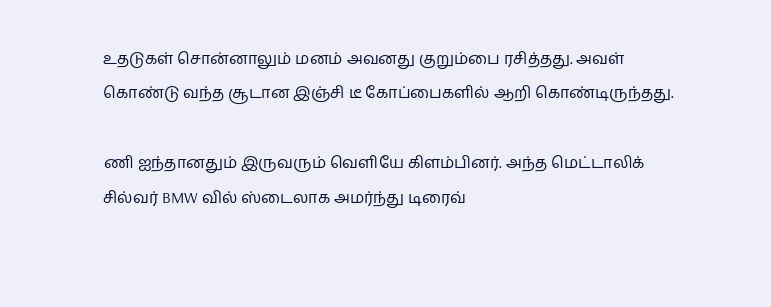உதடுகள் சொன்னாலும் மனம் அவனது குறும்பை ரசித்தது. அவள் கொண்டு வந்த சூடான இஞ்சி டீ கோப்பைகளில் ஆறி கொண்டிருந்தது.

ணி ஐந்தானதும் இருவரும் வெளியே கிளம்பினர். அந்த மெட்டாலிக் சில்வர் BMW வில் ஸ்டைலாக அமர்ந்து டிரைவ்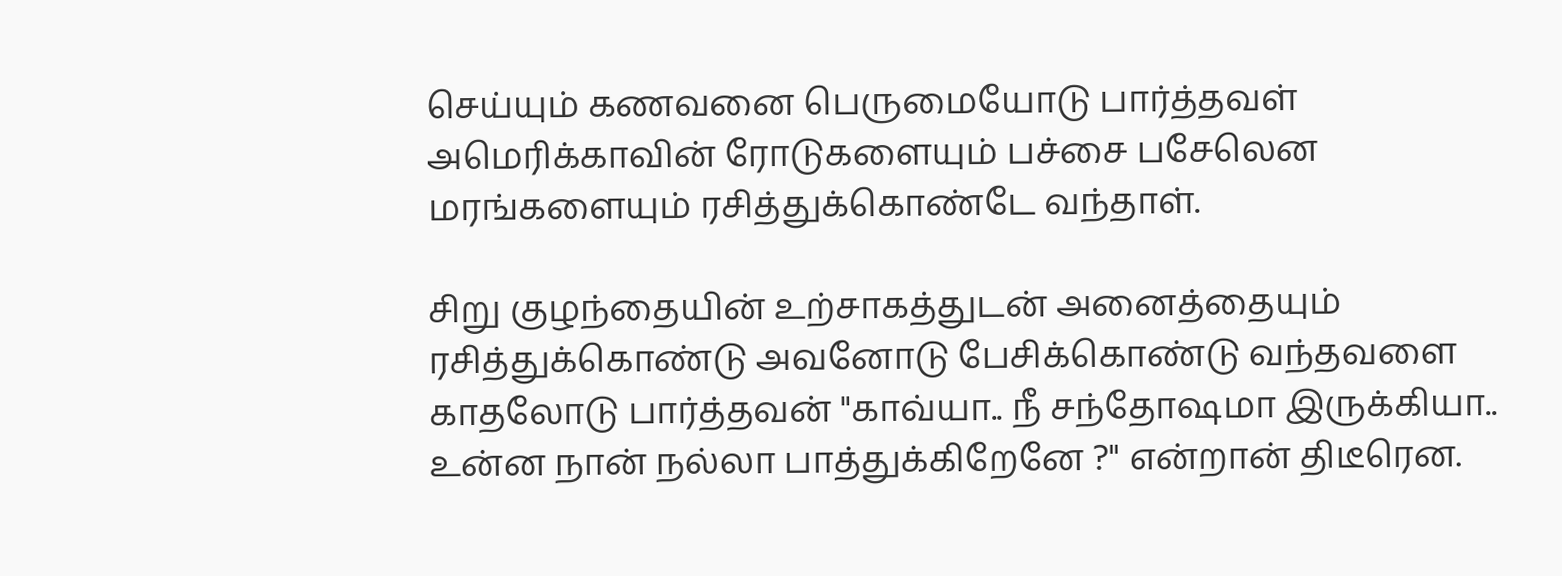செய்யும் கணவனை பெருமையோடு பார்த்தவள் அமெரிக்காவின் ரோடுகளையும் பச்சை பசேலென மரங்களையும் ரசித்துக்கொண்டே வந்தாள்.

சிறு குழந்தையின் உற்சாகத்துடன் அனைத்தையும் ரசித்துக்கொண்டு அவனோடு பேசிக்கொண்டு வந்தவளை காதலோடு பார்த்தவன் "காவ்யா.. நீ சந்தோஷமா இருக்கியா.. உன்ன நான் நல்லா பாத்துக்கிறேனே ?" என்றான் திடீரென.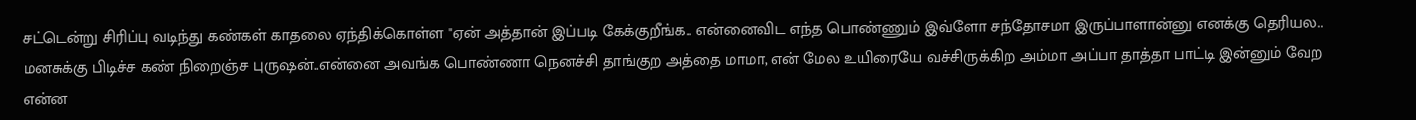சட்டென்று சிரிப்பு வடிந்து கண்கள் காதலை ஏந்திக்கொள்ள "ஏன் அத்தான் இப்படி கேக்குறீங்க.. என்னைவிட எந்த பொண்ணும் இவ்ளோ சந்தோசமா இருப்பாளான்னு எனக்கு தெரியல.. மனசுக்கு பிடிச்ச கண் நிறைஞ்ச புருஷன்..என்னை அவங்க பொண்ணா நெனச்சி தாங்குற அத்தை மாமா, என் மேல உயிரையே வச்சிருக்கிற அம்மா அப்பா தாத்தா பாட்டி இன்னும் வேற என்ன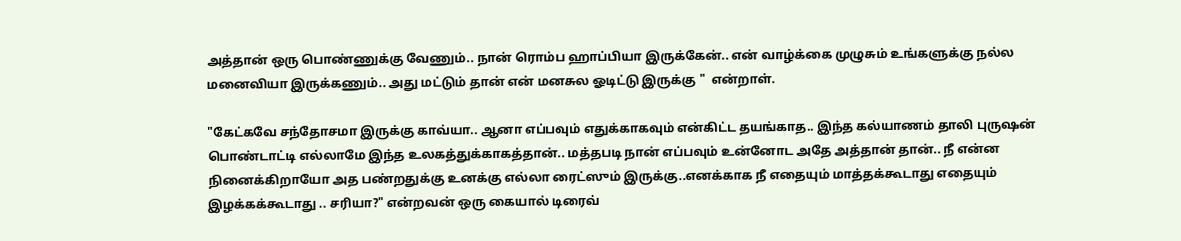அத்தான் ஒரு பொண்ணுக்கு வேணும்.. நான் ரொம்ப ஹாப்பியா இருக்கேன்.. என் வாழ்க்கை முழுசும் உங்களுக்கு நல்ல மனைவியா இருக்கணும்.. அது மட்டும் தான் என் மனசுல ஓடிட்டு இருக்கு "  என்றாள்.

"கேட்கவே சந்தோசமா இருக்கு காவ்யா.. ஆனா எப்பவும் எதுக்காகவும் என்கிட்ட தயங்காத.. இந்த கல்யாணம் தாலி புருஷன் பொண்டாட்டி எல்லாமே இந்த உலகத்துக்காகத்தான்.. மத்தபடி நான் எப்பவும் உன்னோட அதே அத்தான் தான்.. நீ என்ன நினைக்கிறாயோ அத பண்றதுக்கு உனக்கு எல்லா ரைட்ஸும் இருக்கு..எனக்காக நீ எதையும் மாத்தக்கூடாது எதையும் இழக்கக்கூடாது .. சரியா?" என்றவன் ஒரு கையால் டிரைவ்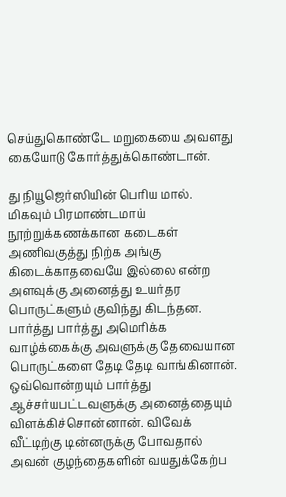செய்துகொண்டே மறுகையை அவளது கையோடு கோர்த்துக்கொண்டான்.

து நியூஜெர்ஸியின் பெரிய மால். மிகவும் பிரமாண்டமாய் நூற்றுக்கணக்கான கடைகள் அணிவகுத்து நிற்க அங்கு கிடைக்காதவையே இல்லை என்ற அளவுக்கு அனைத்து உயர்தர பொருட்களும் குவிந்து கிடந்தன. பார்த்து பார்த்து அமெரிக்க வாழ்க்கைக்கு அவளுக்கு தேவையான பொருட்களை தேடி தேடி வாங்கினான். ஒவ்வொன்றயும் பார்த்து ஆச்சர்யபட்டவளுக்கு அனைத்தையும் விளக்கிச்சொன்னான். விவேக் வீட்டிற்கு டின்னருக்கு போவதால் அவன் குழந்தைகளின் வயதுக்கேற்ப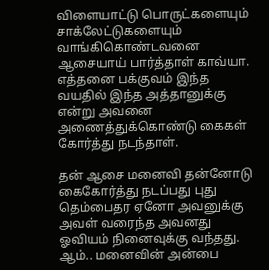விளையாட்டு பொருட்களையும் சாக்லேட்டுகளையும் வாங்கிகொண்டவனை ஆசையாய் பார்த்தாள் காவ்யா. எத்தனை பக்குவம் இந்த வயதில் இந்த அத்தானுக்கு என்று அவனை அணைத்துக்கொண்டு கைகள் கோர்த்து நடந்தாள்.

தன் ஆசை மனைவி தன்னோடு கைகோர்த்து நடப்பது புது தெம்பைதர ஏனோ அவனுக்கு அவள் வரைந்த அவனது ஓவியம் நினைவுக்கு வந்தது. ஆம்.. மனைவின் அன்பை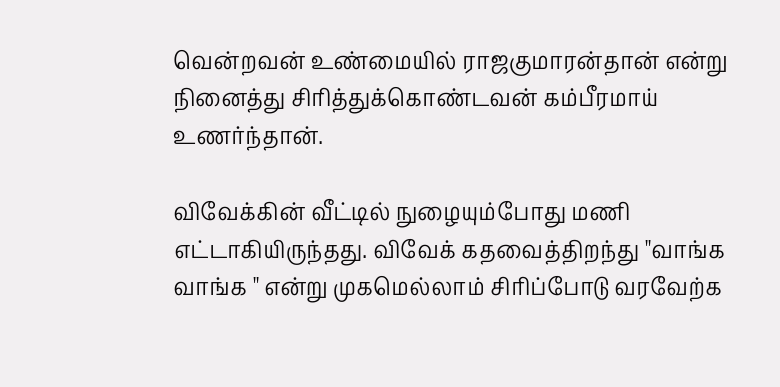வென்றவன் உண்மையில் ராஜகுமாரன்தான் என்று நினைத்து சிரித்துக்கொண்டவன் கம்பீரமாய் உணர்ந்தான்.

விவேக்கின் வீட்டில் நுழையும்போது மணி எட்டாகியிருந்தது. விவேக் கதவைத்திறந்து "வாங்க வாங்க " என்று முகமெல்லாம் சிரிப்போடு வரவேற்க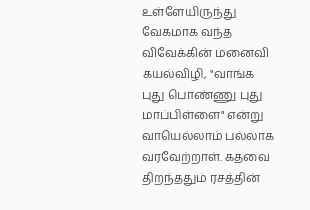உள்ளேயிருந்து வேகமாக வந்த விவேக்கின் மனைவி கயல்விழி, "வாங்க புது பொண்ணு புது மாப்பிள்ளை" என்று வாயெல்லாம் பல்லாக வரவேற்றாள். கதவை திறந்ததும் ரசத்தின்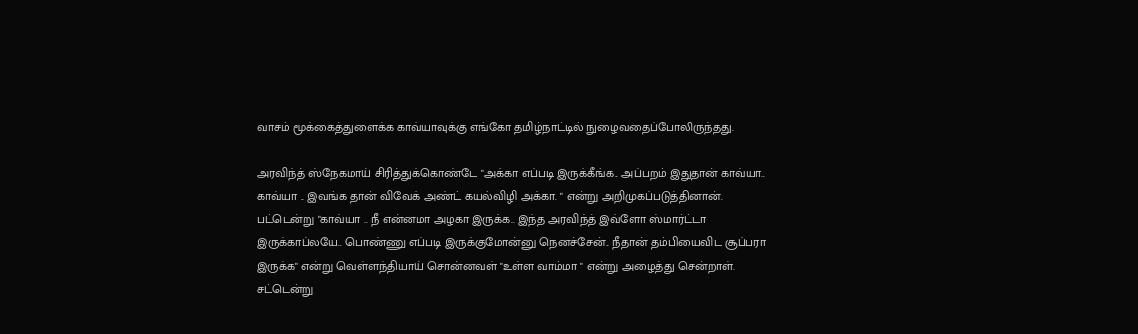வாசம் மூக்கைத்துளைக்க காவ்யாவுக்கு எங்கோ தமிழ்நாட்டில் நுழைவதைப்போலிருந்தது.

அரவிந்த் ஸ்நேகமாய் சிரித்துக்கொண்டே "அக்கா எப்படி இருக்கீங்க.. அப்பறம் இதுதான் காவ்யா.. காவ்யா .. இவங்க தான் விவேக் அண்ட் கயல்விழி அக்கா. " என்று அறிமுகப்படுத்தினான். பட்டென்று "காவ்யா .. நீ என்னமா அழகா இருக்க.. இந்த அரவிந்த் இவ்ளோ ஸ்மார்ட்டா இருக்காப்லயே.. பொண்ணு எப்படி இருக்குமோன்னு நெனச்சேன்.. நீதான் தம்பியைவிட சூப்பரா இருக்க" என்று வெள்ளந்தியாய் சொன்னவள் "உள்ள வாம்மா " என்று அழைத்து சென்றாள்.  சட்டென்று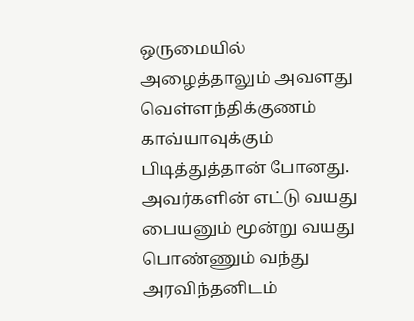ஒருமையில் அழைத்தாலும் அவளது வெள்ளந்திக்குணம் காவ்யாவுக்கும் பிடித்துத்தான் போனது. அவர்களின் எட்டு வயது பையனும் மூன்று வயது பொண்ணும் வந்து அரவிந்தனிடம்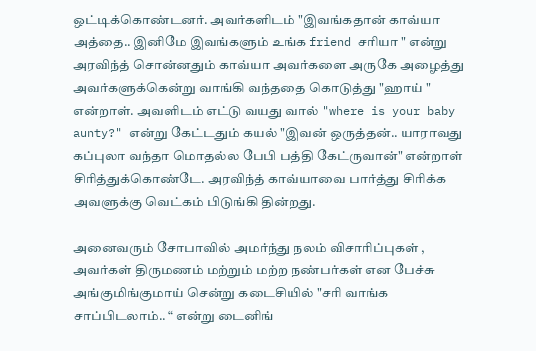ஒட்டிக்கொண்டனர். அவர்களிடம் "இவங்கதான் காவ்யா அத்தை.. இனிமே இவங்களும் உங்க friend சரியா " என்று அரவிந்த் சொன்னதும் காவ்யா அவர்களை அருகே அழைத்து அவர்களுக்கென்று வாங்கி வந்ததை கொடுத்து "ஹாய் " என்றாள். அவளிடம் எட்டு வயது வால் "where is your baby aunty?" என்று கேட்டதும் கயல் "இவன் ஒருத்தன்.. யாராவது கப்புலா வந்தா மொதல்ல பேபி பத்தி கேட்ருவான்" என்றாள் சிரித்துக்கொண்டே. அரவிந்த் காவ்யாவை பார்த்து சிரிக்க அவளுக்கு வெட்கம் பிடுங்கி தின்றது.

அனைவரும் சோபாவில் அமர்ந்து நலம் விசாரிப்புகள் , அவர்கள் திருமணம் மற்றும் மற்ற நண்பர்கள் என பேச்சு அங்குமிங்குமாய் சென்று கடைசியில் "சரி வாங்க சாப்பிடலாம்.. “ என்று டைனிங்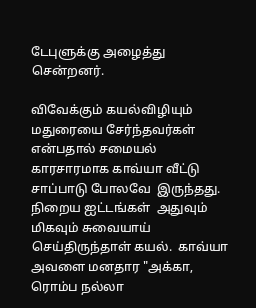டேபுளுக்கு அழைத்து சென்றனர்.

விவேக்கும் கயல்விழியும் மதுரையை சேர்ந்தவர்கள் என்பதால் சமையல் காரசாரமாக காவ்யா வீட்டு சாப்பாடு போலவே  இருந்தது. நிறைய ஐட்டங்கள்  அதுவும் மிகவும் சுவையாய் செய்திருந்தாள் கயல்.  காவ்யா அவளை மனதார "அக்கா, ரொம்ப நல்லா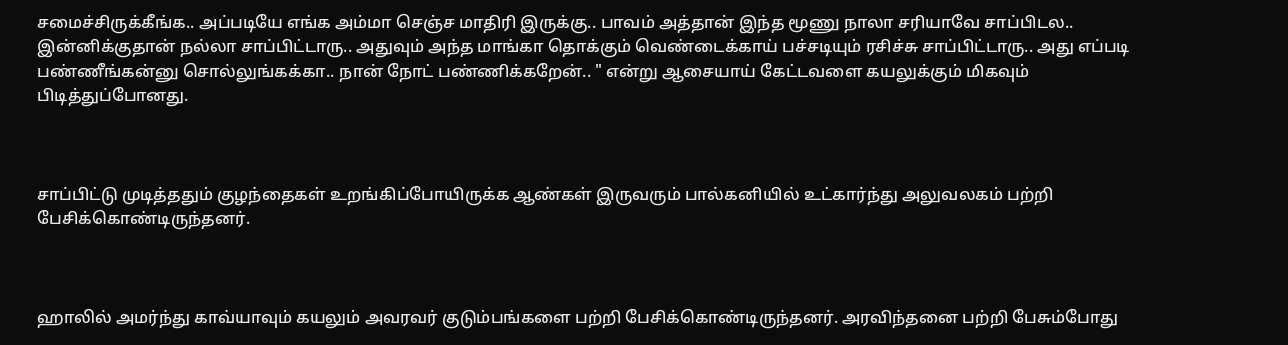சமைச்சிருக்கீங்க.. அப்படியே எங்க அம்மா செஞ்ச மாதிரி இருக்கு.. பாவம் அத்தான் இந்த மூணு நாலா சரியாவே சாப்பிடல.. இன்னிக்குதான் நல்லா சாப்பிட்டாரு.. அதுவும் அந்த மாங்கா தொக்கும் வெண்டைக்காய் பச்சடியும் ரசிச்சு சாப்பிட்டாரு.. அது எப்படி பண்ணீங்கன்னு சொல்லுங்கக்கா.. நான் நோட் பண்ணிக்கறேன்.. " என்று ஆசையாய் கேட்டவளை கயலுக்கும் மிகவும் பிடித்துப்போனது.



சாப்பிட்டு முடித்ததும் குழந்தைகள் உறங்கிப்போயிருக்க ஆண்கள் இருவரும் பால்கனியில் உட்கார்ந்து அலுவலகம் பற்றி பேசிக்கொண்டிருந்தனர்.



ஹாலில் அமர்ந்து காவ்யாவும் கயலும் அவரவர் குடும்பங்களை பற்றி பேசிக்கொண்டிருந்தனர். அரவிந்தனை பற்றி பேசும்போது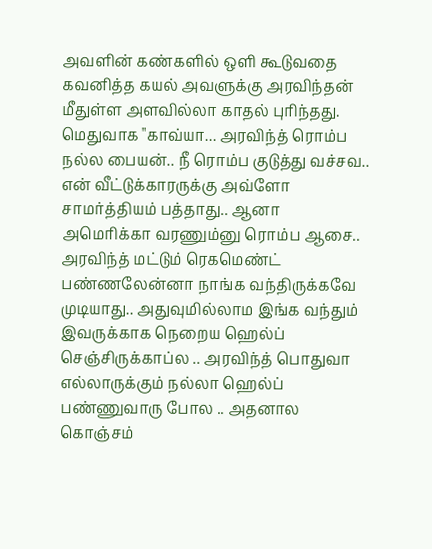அவளின் கண்களில் ஒளி கூடுவதை கவனித்த கயல் அவளுக்கு அரவிந்தன் மீதுள்ள அளவில்லா காதல் புரிந்தது. மெதுவாக "காவ்யா... அரவிந்த் ரொம்ப நல்ல பையன்.. நீ ரொம்ப குடுத்து வச்சவ.. என் வீட்டுக்காரருக்கு அவ்ளோ சாமர்த்தியம் பத்தாது.. ஆனா அமெரிக்கா வரணும்னு ரொம்ப ஆசை.. அரவிந்த் மட்டும் ரெகமெண்ட் பண்ணலேன்னா நாங்க வந்திருக்கவே முடியாது.. அதுவுமில்லாம இங்க வந்தும் இவருக்காக நெறைய ஹெல்ப் செஞ்சிருக்காப்ல .. அரவிந்த் பொதுவா எல்லாருக்கும் நல்லா ஹெல்ப் பண்ணுவாரு போல .. அதனால கொஞ்சம்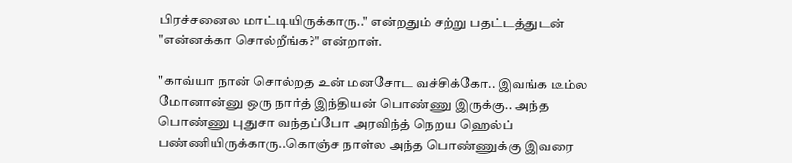பிரச்சனைல மாட்டியிருக்காரு.." என்றதும் சற்று பதட்டத்துடன் "என்னக்கா சொல்றீங்க?" என்றாள்.

"காவ்யா நான் சொல்றத உன் மனசோட வச்சிக்கோ.. இவங்க டீம்ல மோனான்னு ஒரு நார்த் இந்தியன் பொண்ணு இருக்கு.. அந்த பொண்ணு புதுசா வந்தப்போ அரவிந்த் நெறய ஹெல்ப் பண்ணியிருக்காரு..கொஞ்ச நாள்ல அந்த பொண்ணுக்கு இவரை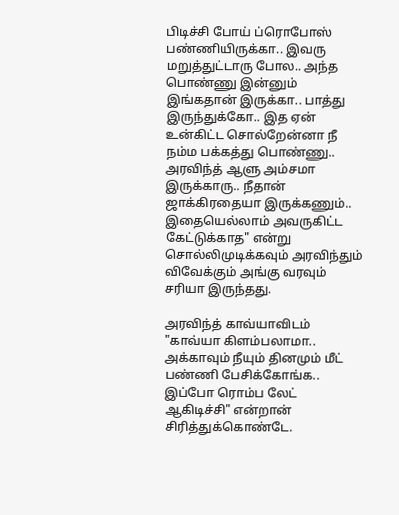பிடிச்சி போய் ப்ரொபோஸ் பண்ணியிருக்கா.. இவரு மறுத்துட்டாரு போல.. அந்த பொண்ணு இன்னும் இங்கதான் இருக்கா.. பாத்து இருந்துக்கோ.. இத ஏன் உன்கிட்ட சொல்றேன்னா நீ நம்ம பக்கத்து பொண்ணு.. அரவிந்த் ஆளு அம்சமா இருக்காரு.. நீதான் ஜாக்கிரதையா இருக்கணும்.. இதையெல்லாம் அவருகிட்ட கேட்டுக்காத" என்று சொல்லிமுடிக்கவும் அரவிந்தும் விவேக்கும் அங்கு வரவும் சரியா இருந்தது.

அரவிந்த் காவ்யாவிடம் "காவ்யா கிளம்பலாமா.. அக்காவும் நீயும் தினமும் மீட் பண்ணி பேசிக்கோங்க.. இப்போ ரொம்ப லேட் ஆகிடிச்சி" என்றான் சிரித்துக்கொண்டே.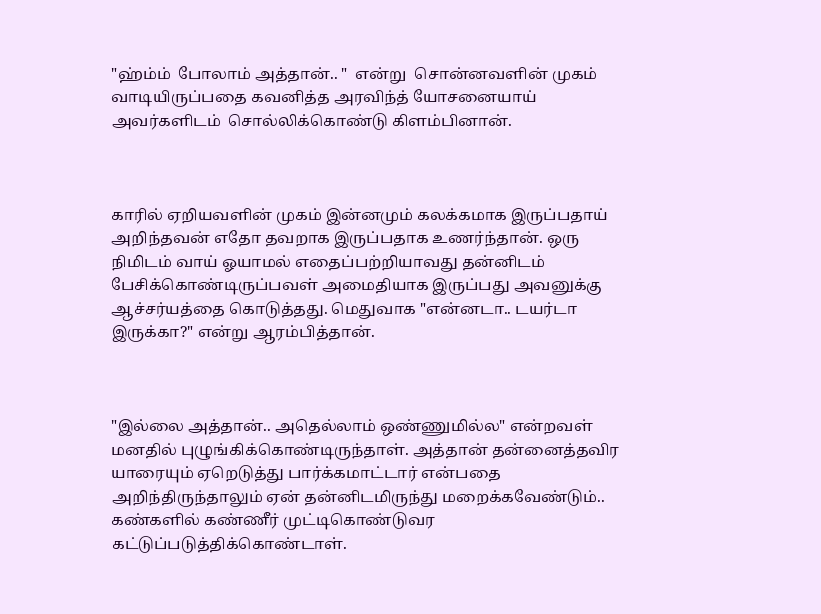"ஹ்ம்ம்  போலாம் அத்தான்.. "  என்று  சொன்னவளின் முகம் வாடியிருப்பதை கவனித்த அரவிந்த் யோசனையாய் அவர்களிடம்  சொல்லிக்கொண்டு கிளம்பினான்.



காரில் ஏறியவளின் முகம் இன்னமும் கலக்கமாக இருப்பதாய் அறிந்தவன் எதோ தவறாக இருப்பதாக உணர்ந்தான். ஒரு நிமிடம் வாய் ஓயாமல் எதைப்பற்றியாவது தன்னிடம் பேசிக்கொண்டிருப்பவள் அமைதியாக இருப்பது அவனுக்கு ஆச்சர்யத்தை கொடுத்தது. மெதுவாக "என்னடா.. டயர்டா இருக்கா?" என்று ஆரம்பித்தான்.



"இல்லை அத்தான்.. அதெல்லாம் ஒண்ணுமில்ல" என்றவள் மனதில் புழுங்கிக்கொண்டிருந்தாள். அத்தான் தன்னைத்தவிர யாரையும் ஏறெடுத்து பார்க்கமாட்டார் என்பதை அறிந்திருந்தாலும் ஏன் தன்னிடமிருந்து மறைக்கவேண்டும்.. கண்களில் கண்ணீர் முட்டிகொண்டுவர கட்டுப்படுத்திக்கொண்டாள்.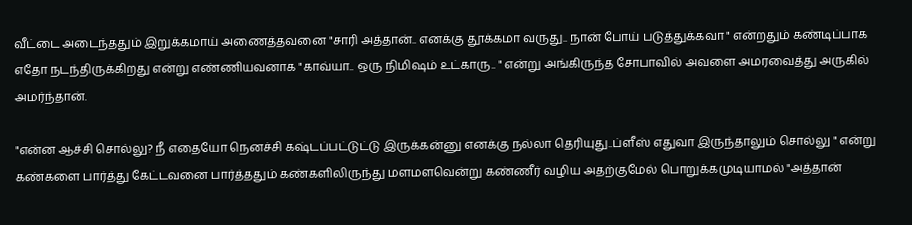வீட்டை அடைந்ததும் இறுக்கமாய் அணைத்தவனை "சாரி அத்தான்.. எனக்கு தூக்கமா வருது.. நான் போய் படுத்துக்கவா " என்றதும் கண்டிப்பாக எதோ நடந்திருக்கிறது என்று எண்ணியவனாக "காவ்யா.. ஒரு நிமிஷம் உட்காரு.. " என்று அங்கிருந்த சோபாவில் அவளை அமரவைத்து அருகில் அமர்ந்தான்.

"என்ன ஆச்சி சொல்லு? நீ எதையோ நெனச்சி கஷ்டப்பட்டுட்டு இருக்கன்னு எனக்கு நல்லா தெரியுது..ப்ளீஸ் எதுவா இருந்தாலும் சொல்லு " என்று கண்களை பார்த்து கேட்டவனை பார்த்ததும் கண்களிலிருந்து மளமளவென்று கண்ணீர் வழிய அதற்குமேல் பொறுக்கமுடியாமல் "அத்தான்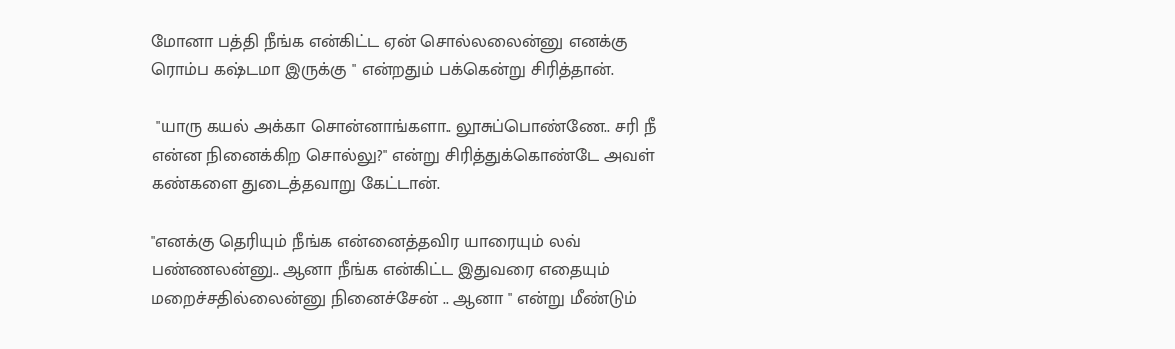மோனா பத்தி நீங்க என்கிட்ட ஏன் சொல்லலைன்னு எனக்கு ரொம்ப கஷ்டமா இருக்கு " என்றதும் பக்கென்று சிரித்தான்.

 "யாரு கயல் அக்கா சொன்னாங்களா.. லூசுப்பொண்ணே.. சரி நீ என்ன நினைக்கிற சொல்லு?" என்று சிரித்துக்கொண்டே அவள் கண்களை துடைத்தவாறு கேட்டான்.

"எனக்கு தெரியும் நீங்க என்னைத்தவிர யாரையும் லவ் பண்ணலன்னு.. ஆனா நீங்க என்கிட்ட இதுவரை எதையும் மறைச்சதில்லைன்னு நினைச்சேன் .. ஆனா " என்று மீண்டும்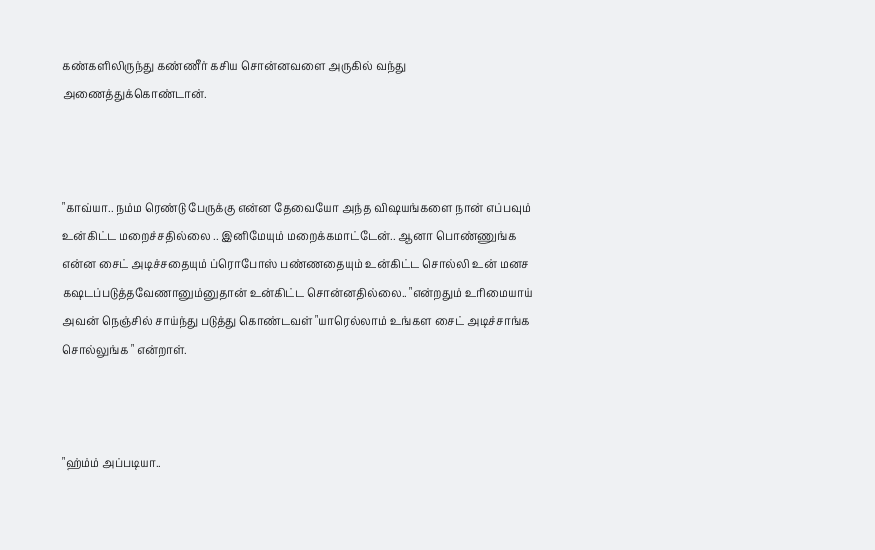கண்களிலிருந்து கண்ணீர் கசிய சொன்னவளை அருகில் வந்து அணைத்துக்கொண்டான்.



"காவ்யா.. நம்ம ரெண்டு பேருக்கு என்ன தேவையோ அந்த விஷயங்களை நான் எப்பவும் உன்கிட்ட மறைச்சதில்லை .. இனிமேயும் மறைக்கமாட்டேன்.. ஆனா பொண்ணுங்க என்ன சைட் அடிச்சதையும் ப்ரொபோஸ் பண்ணதையும் உன்கிட்ட சொல்லி உன் மனச கஷடப்படுத்தவேணானும்னுதான் உன்கிட்ட சொன்னதில்லை.. "என்றதும் உரிமையாய் அவன் நெஞ்சில் சாய்ந்து படுத்து கொண்டவள் "யாரெல்லாம் உங்கள சைட் அடிச்சாங்க சொல்லுங்க " என்றாள்.



"ஹ்ம்ம் அப்படியா..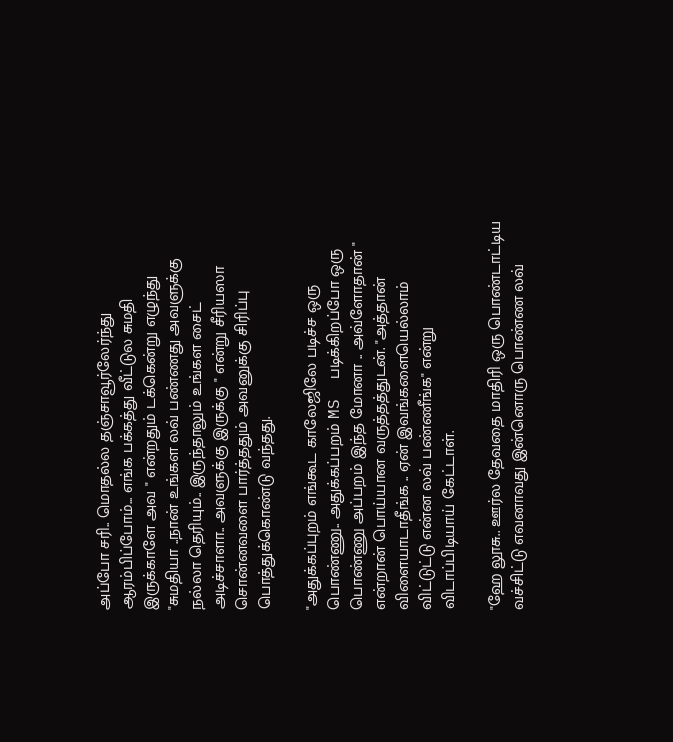அப்போ சரி.. மொதல்ல தஞ்சாவூர்லேர்ந்து ஆரம்பிப்போம்... எங்க பக்கத்து வீட்டுல சுமதி இருக்காளே அவ " என்றதும் டக்கென்று எழுந்து "சுமதியா ..நான் உங்கள லவ் பண்ணது அவளுக்கு நல்லா தெரியும்.. இருந்தாலும் உங்கள சைட் அடிச்சாளா.. அவளுக்கு இருக்கு " என்று சீரியஸா சொன்னவளை பார்த்ததும் அவனுக்கு சிரிப்பு பொத்துக்கொண்டு வந்தது.

"அதுக்கப்புறம் எங்கூட காலேஜிலே படிச்ச ஒரு பொண்ணு.. அதுக்கப்பறம் MS  படிக்கிறப்போ ஒரு பொண்ணு அப்பறம் இந்த மோனா .. அவ்ளோதான் " என்றான் பொய்யான வருத்தத்துடன். "அத்தான் விளையாடாதீங்க .. ஏன் இவங்களையெல்லாம் விட்டுட்டு என்ன லவ் பண்ணீங்க" என்று விடாப்பிடியாய் கேட்டாள்.

"ஹே லூசு.. ஊர்ல தேவதை மாதிரி ஒரு பொண்டாட்டிய வச்சிட்டு எவனாவது இன்னொரு பொண்ண லவ்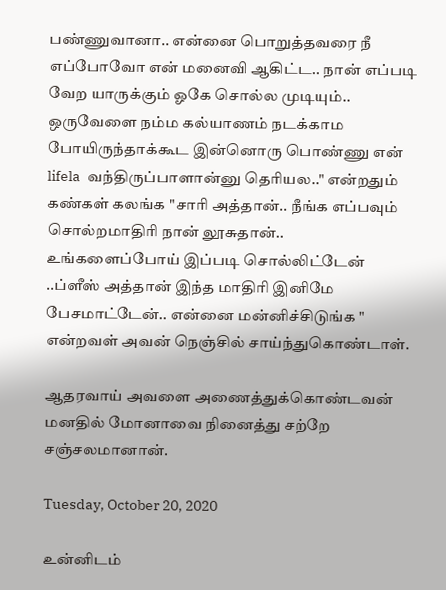பண்ணுவானா.. என்னை பொறுத்தவரை நீ எப்போவோ என் மனைவி ஆகிட்ட.. நான் எப்படி வேற யாருக்கும் ஓகே சொல்ல முடியும்.. ஒருவேளை நம்ம கல்யாணம் நடக்காம போயிருந்தாக்கூட இன்னொரு பொண்ணு என் lifela  வந்திருப்பாளான்னு தெரியல.." என்றதும் கண்கள் கலங்க "சாரி அத்தான்.. நீங்க எப்பவும் சொல்றமாதிரி நான் லூசுதான்.. உங்களைப்போய் இப்படி சொல்லிட்டேன் ..ப்ளீஸ் அத்தான் இந்த மாதிரி இனிமே பேசமாட்டேன்.. என்னை மன்னிச்சிடுங்க " என்றவள் அவன் நெஞ்சில் சாய்ந்துகொண்டாள்.

ஆதரவாய் அவளை அணைத்துக்கொண்டவன் மனதில் மோனாவை நினைத்து சற்றே சஞ்சலமானான்.

Tuesday, October 20, 2020

உன்னிடம்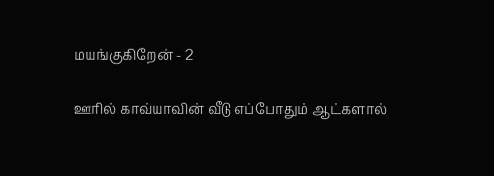மயங்குகிறேன் - 2

ஊரில் காவ்யாவின் வீடு எப்போதும் ஆட்களால்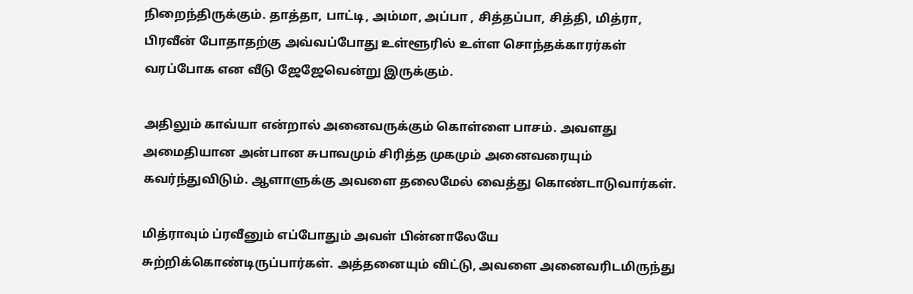நிறைந்திருக்கும். தாத்தா, பாட்டி, அம்மா, அப்பா , சித்தப்பா, சித்தி, மித்ரா, பிரவீன் போதாதற்கு அவ்வப்போது உள்ளூரில் உள்ள சொந்தக்காரர்கள் வரப்போக என வீடு ஜேஜேவென்று இருக்கும்.

அதிலும் காவ்யா என்றால் அனைவருக்கும் கொள்ளை பாசம். அவளது அமைதியான அன்பான சுபாவமும் சிரித்த முகமும் அனைவரையும் கவர்ந்துவிடும். ஆளாளுக்கு அவளை தலைமேல் வைத்து கொண்டாடுவார்கள்.

மித்ராவும் ப்ரவீனும் எப்போதும் அவள் பின்னாலேயே  சுற்றிக்கொண்டிருப்பார்கள். அத்தனையும் விட்டு, அவளை அனைவரிடமிருந்து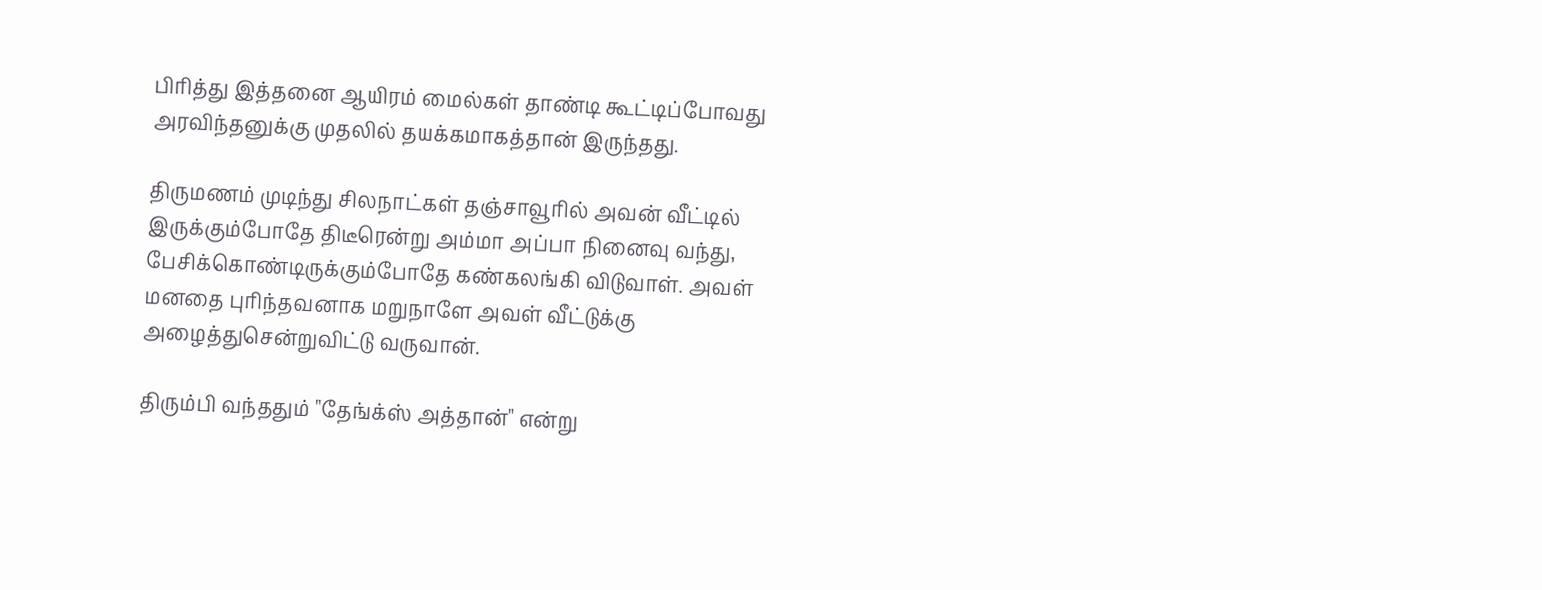பிரித்து இத்தனை ஆயிரம் மைல்கள் தாண்டி கூட்டிப்போவது அரவிந்தனுக்கு முதலில் தயக்கமாகத்தான் இருந்தது.

திருமணம் முடிந்து சிலநாட்கள் தஞ்சாவூரில் அவன் வீட்டில் இருக்கும்போதே திடீரென்று அம்மா அப்பா நினைவு வந்து, பேசிக்கொண்டிருக்கும்போதே கண்கலங்கி விடுவாள். அவள் மனதை புரிந்தவனாக மறுநாளே அவள் வீட்டுக்கு அழைத்துசென்றுவிட்டு வருவான்.

திரும்பி வந்ததும் "தேங்க்ஸ் அத்தான்" என்று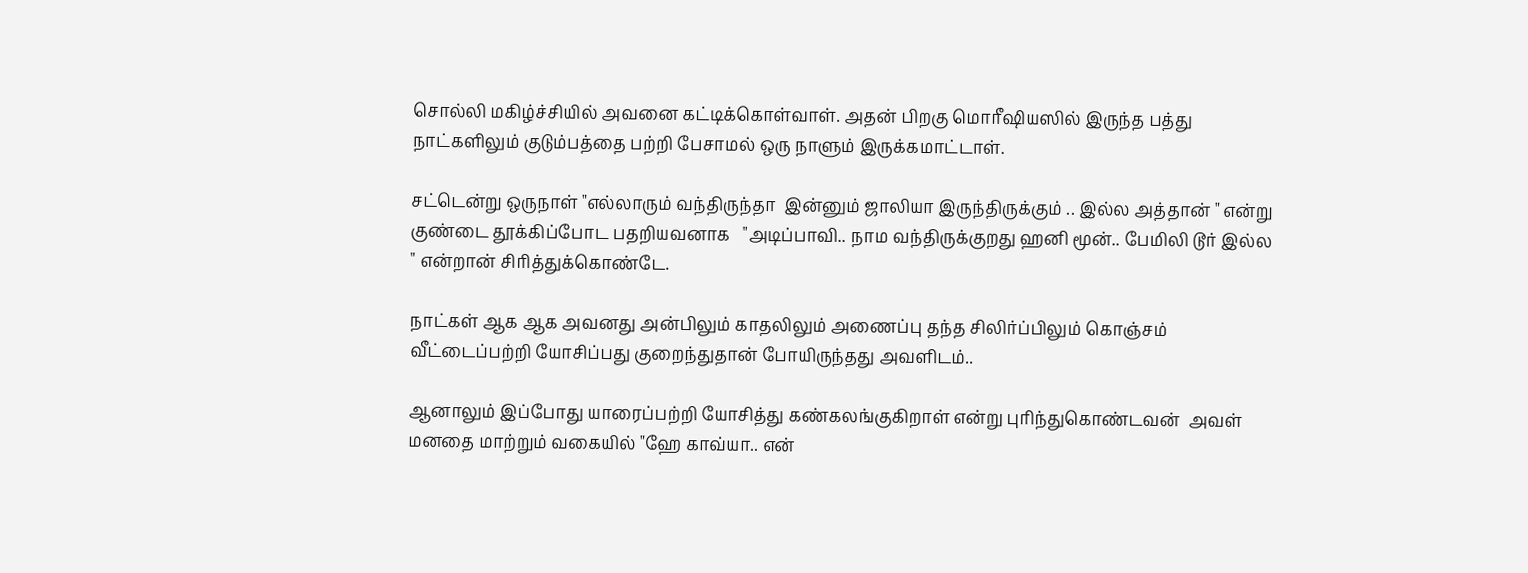சொல்லி மகிழ்ச்சியில் அவனை கட்டிக்கொள்வாள். அதன் பிறகு மொரீஷியஸில் இருந்த பத்து நாட்களிலும் குடும்பத்தை பற்றி பேசாமல் ஒரு நாளும் இருக்கமாட்டாள்.

சட்டென்று ஒருநாள் "எல்லாரும் வந்திருந்தா  இன்னும் ஜாலியா இருந்திருக்கும் .. இல்ல அத்தான் " என்று குண்டை தூக்கிப்போட பதறியவனாக   "அடிப்பாவி.. நாம வந்திருக்குறது ஹனி மூன்.. பேமிலி டூர் இல்ல " என்றான் சிரித்துக்கொண்டே.

நாட்கள் ஆக ஆக அவனது அன்பிலும் காதலிலும் அணைப்பு தந்த சிலிர்ப்பிலும் கொஞ்சம் வீட்டைப்பற்றி யோசிப்பது குறைந்துதான் போயிருந்தது அவளிடம்..

ஆனாலும் இப்போது யாரைப்பற்றி யோசித்து கண்கலங்குகிறாள் என்று புரிந்துகொண்டவன்  அவள் மனதை மாற்றும் வகையில் "ஹே காவ்யா.. என்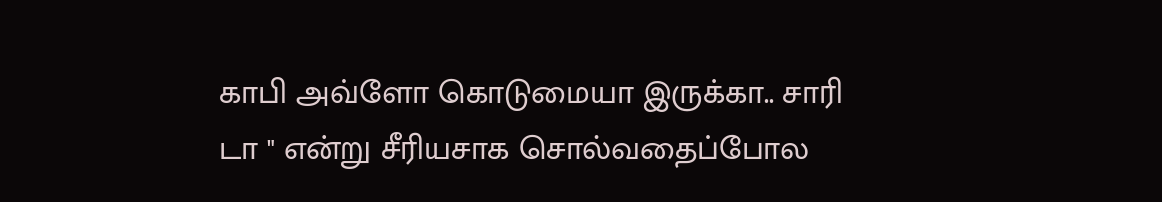காபி அவ்ளோ கொடுமையா இருக்கா.. சாரி டா " என்று சீரியசாக சொல்வதைப்போல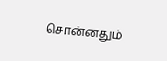சொன்னதும்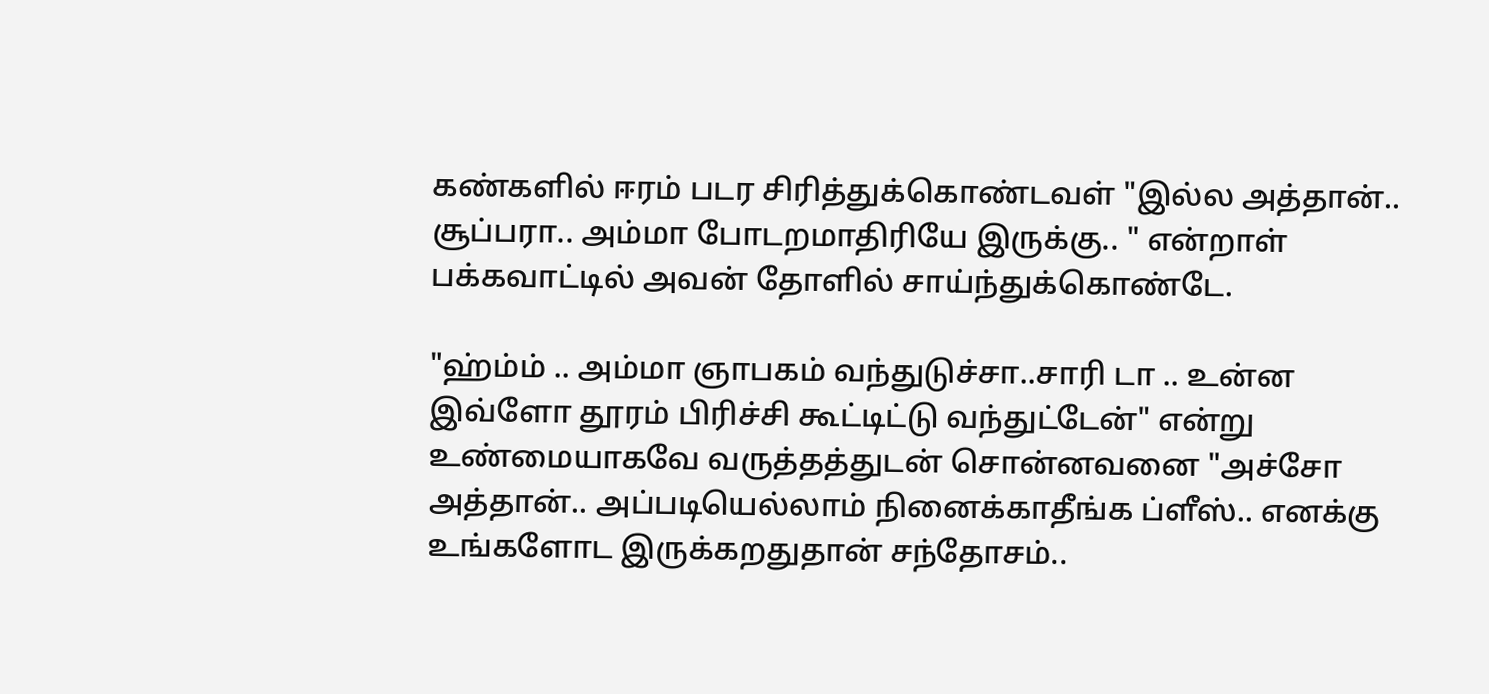கண்களில் ஈரம் படர சிரித்துக்கொண்டவள் "இல்ல அத்தான்.. சூப்பரா.. அம்மா போடறமாதிரியே இருக்கு.. " என்றாள் பக்கவாட்டில் அவன் தோளில் சாய்ந்துக்கொண்டே.

"ஹ்ம்ம் .. அம்மா ஞாபகம் வந்துடுச்சா..சாரி டா .. உன்ன இவ்ளோ தூரம் பிரிச்சி கூட்டிட்டு வந்துட்டேன்" என்று உண்மையாகவே வருத்தத்துடன் சொன்னவனை "அச்சோ அத்தான்.. அப்படியெல்லாம் நினைக்காதீங்க ப்ளீஸ்.. எனக்கு உங்களோட இருக்கறதுதான் சந்தோசம்..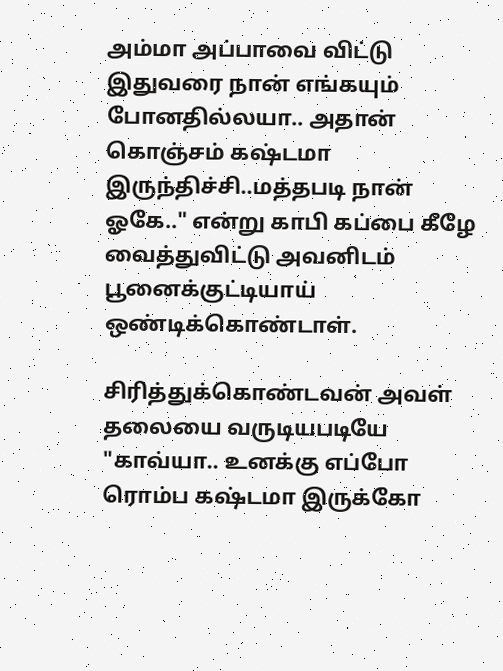அம்மா அப்பாவை விட்டு இதுவரை நான் எங்கயும் போனதில்லயா.. அதான் கொஞ்சம் கஷ்டமா இருந்திச்சி..மத்தபடி நான் ஓகே.." என்று காபி கப்பை கீழே வைத்துவிட்டு அவனிடம் பூனைக்குட்டியாய் ஒண்டிக்கொண்டாள்.

சிரித்துக்கொண்டவன் அவள் தலையை வருடியபடியே "காவ்யா.. உனக்கு எப்போ ரொம்ப கஷ்டமா இருக்கோ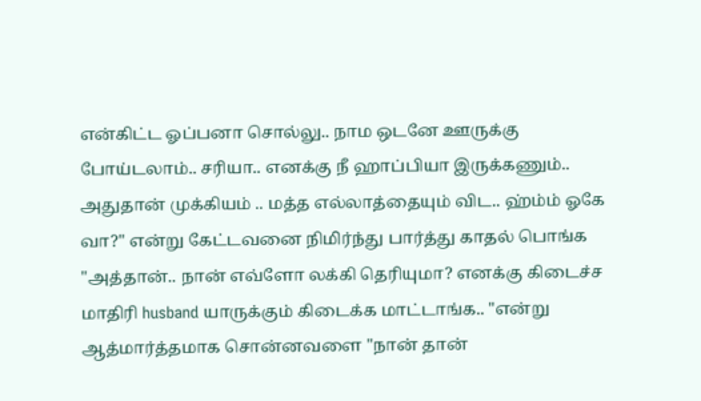என்கிட்ட ஓப்பனா சொல்லு.. நாம ஒடனே ஊருக்கு போய்டலாம்.. சரியா.. எனக்கு நீ ஹாப்பியா இருக்கணும்.. அதுதான் முக்கியம் .. மத்த எல்லாத்தையும் விட.. ஹ்ம்ம் ஓகே வா?" என்று கேட்டவனை நிமிர்ந்து பார்த்து காதல் பொங்க "அத்தான்.. நான் எவ்ளோ லக்கி தெரியுமா? எனக்கு கிடைச்ச மாதிரி husband யாருக்கும் கிடைக்க மாட்டாங்க.. "என்று ஆத்மார்த்தமாக சொன்னவளை "நான் தான்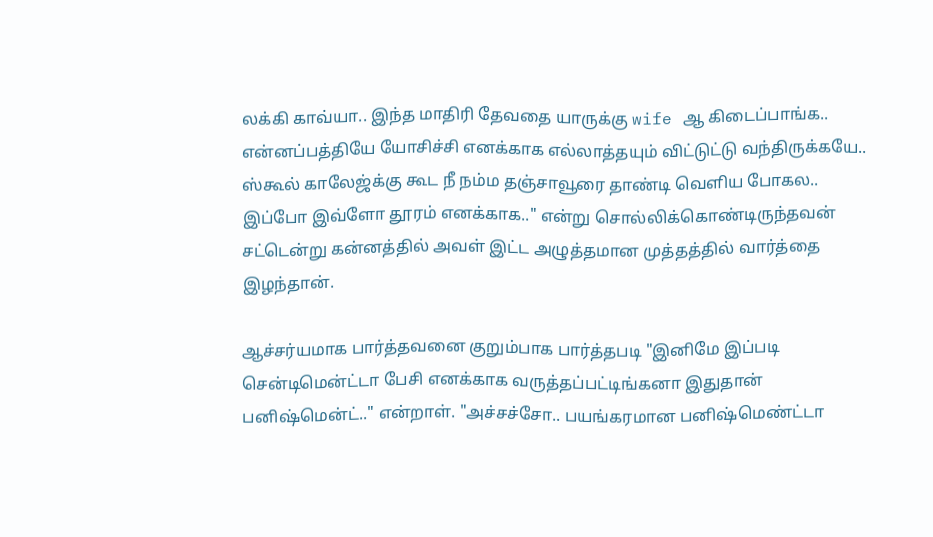லக்கி காவ்யா.. இந்த மாதிரி தேவதை யாருக்கு wife ஆ கிடைப்பாங்க.. என்னப்பத்தியே யோசிச்சி எனக்காக எல்லாத்தயும் விட்டுட்டு வந்திருக்கயே.. ஸ்கூல் காலேஜ்க்கு கூட நீ நம்ம தஞ்சாவூரை தாண்டி வெளிய போகல.. இப்போ இவ்ளோ தூரம் எனக்காக.." என்று சொல்லிக்கொண்டிருந்தவன் சட்டென்று கன்னத்தில் அவள் இட்ட அழுத்தமான முத்தத்தில் வார்த்தை இழந்தான்.

ஆச்சர்யமாக பார்த்தவனை குறும்பாக பார்த்தபடி "இனிமே இப்படி சென்டிமென்ட்டா பேசி எனக்காக வருத்தப்பட்டிங்கனா இதுதான் பனிஷ்மென்ட்.." என்றாள். "அச்சச்சோ.. பயங்கரமான பனிஷ்மெண்ட்டா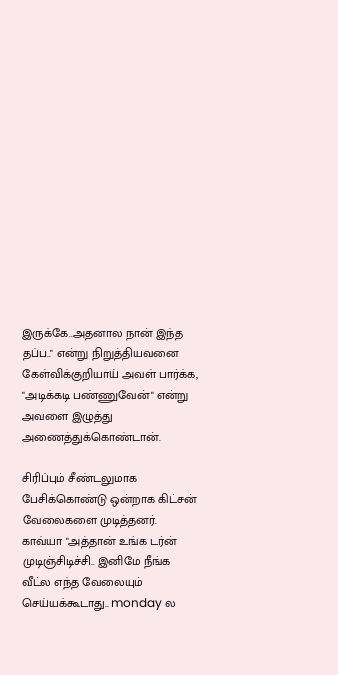இருக்கே..அதனால நான் இந்த தப்ப.." என்று நிறுத்தியவனை கேள்விக்குறியாய் அவள் பார்க்க, "அடிக்கடி பண்ணுவேன்" என்று அவளை இழுத்து அணைத்துக்கொண்டான்.

சிரிப்பும் சீண்டலுமாக பேசிக்கொண்டு ஒன்றாக கிட்சன் வேலைகளை முடித்தனர். காவ்யா "அத்தான் உங்க டர்ன் முடிஞ்சிடிச்சி.. இனிமே நீங்க வீட்ல எந்த வேலையும் செய்யக்கூடாது.. monday ல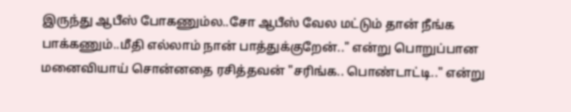இருந்து ஆபீஸ் போகணும்ல..சோ ஆபீஸ் வேல மட்டும் தான் நீங்க பாக்கணும்..மீதி எல்லாம் நான் பாத்துக்குறேன்.." என்று பொறுப்பான மனைவியாய் சொன்னதை ரசித்தவன் "சரிங்க.. பொண்டாட்டி.." என்று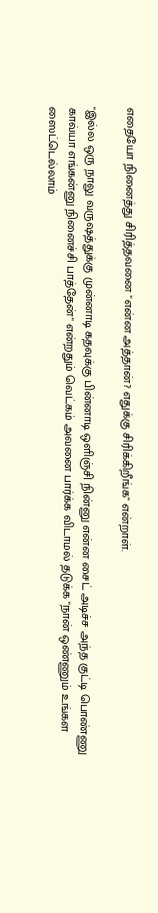எதையோ நினைத்து சிரித்தவனை "என்ன அத்தான்? எதுக்கு சிரிக்கிறீங்க" என்றாள்.

"இல்ல ஒரு நாலு வருஷத்துக்கு முன்னாடி கதவுக்கு பின்னாடி ஒளிஞ்சி நின்னு என்ன சைட் அடிச்ச அந்த குட்டி பொண்ணு காவ்யா எங்கன்னு நினைச்சி பாத்தேன்" என்றதும் வெட்கம் அவனை பார்க்க விடாமல் தடுக்க "நான் ஒண்ணும் உங்கள ஸைட்டெல்லாம்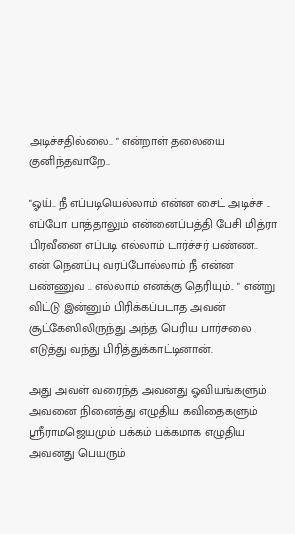அடிச்சதில்லை.. " என்றாள் தலையை குனிந்தவாறே..

"ஓய்.. நீ எப்படியெல்லாம் என்ன சைட் அடிச்ச .. எப்போ பாத்தாலும் என்னைப்பத்தி பேசி மித்ரா பிரவீனை எப்படி எல்லாம் டார்ச்சர் பண்ண.. என் நெனப்பு வரப்போல்லாம் நீ என்ன பண்ணுவ .. எல்லாம் எனக்கு தெரியும்.. " என்று விட்டு இன்னும் பிரிக்கப்படாத அவன் சூட்கேஸிலிருந்து அந்த பெரிய பார்சலை எடுத்து வந்து பிரித்துக்காட்டினான்.

அது அவள் வரைந்த அவனது ஓவியங்களும் அவனை நினைத்து எழுதிய கவிதைகளும் ஸ்ரீராமஜெயமும் பக்கம் பக்கமாக எழுதிய அவனது பெயரும்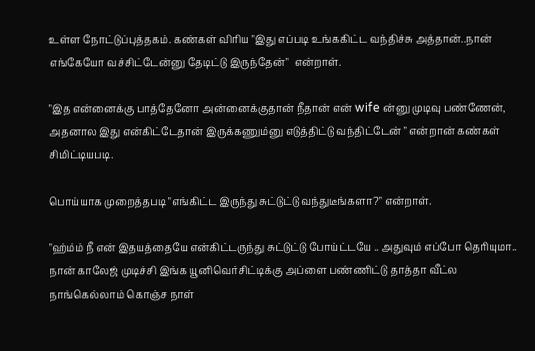உள்ள நோட்டுப்புத்தகம். கண்கள் விரிய "இது எப்படி உங்ககிட்ட வந்திச்சு அத்தான்..நான் எங்கேயோ வச்சிட்டேன்னு தேடிட்டு இருந்தேன்"  என்றாள்.

"இத என்னைக்கு பாத்தேனோ அன்னைக்குதான் நீதான் என் wife ன்னு முடிவு பண்ணேன், அதனால இது என்கிட்டேதான் இருக்கணும்னு எடுத்திட்டு வந்திட்டேன் " என்றான் கண்கள் சிமிட்டியபடி.

பொய்யாக முறைத்தபடி "எங்கிட்ட இருந்து சுட்டுட்டு வந்துடீங்களா?" என்றாள்.

"ஹ்ம்ம் நீ என் இதயத்தையே என்கிட்டருந்து சுட்டுட்டு போய்ட்டயே .. அதுவும் எப்போ தெரியுமா.. நான் காலேஜ் முடிச்சி இங்க யூனிவெர்சிட்டிக்கு அப்ளை பண்ணிட்டு தாத்தா வீட்ல நாங்கெல்லாம் கொஞ்ச நாள்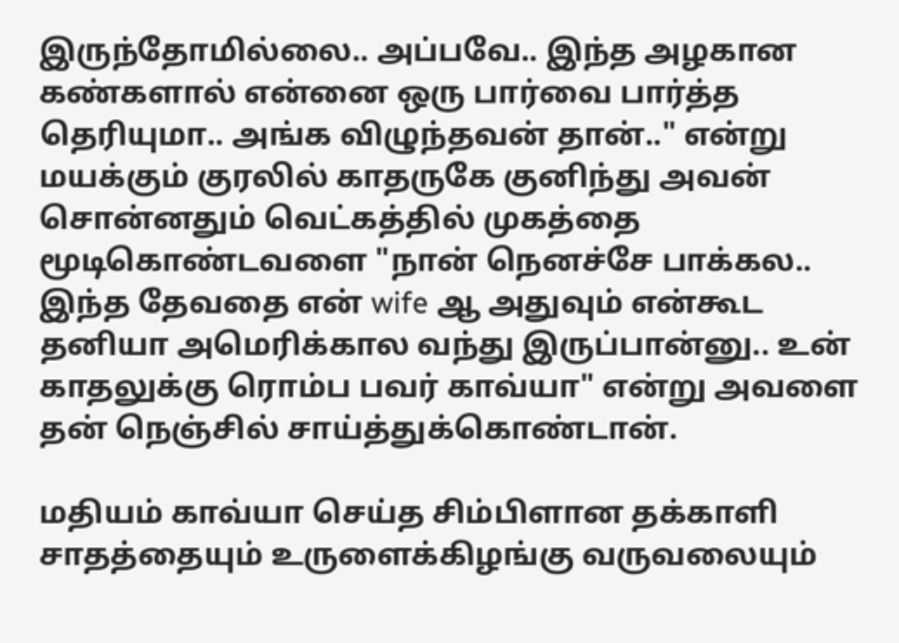இருந்தோமில்லை.. அப்பவே.. இந்த அழகான கண்களால் என்னை ஒரு பார்வை பார்த்த தெரியுமா.. அங்க விழுந்தவன் தான்.." என்று மயக்கும் குரலில் காதருகே குனிந்து அவன் சொன்னதும் வெட்கத்தில் முகத்தை மூடிகொண்டவளை "நான் நெனச்சே பாக்கல.. இந்த தேவதை என் wife ஆ அதுவும் என்கூட தனியா அமெரிக்கால வந்து இருப்பான்னு.. உன் காதலுக்கு ரொம்ப பவர் காவ்யா" என்று அவளை தன் நெஞ்சில் சாய்த்துக்கொண்டான்.

மதியம் காவ்யா செய்த சிம்பிளான தக்காளி சாதத்தையும் உருளைக்கிழங்கு வருவலையும்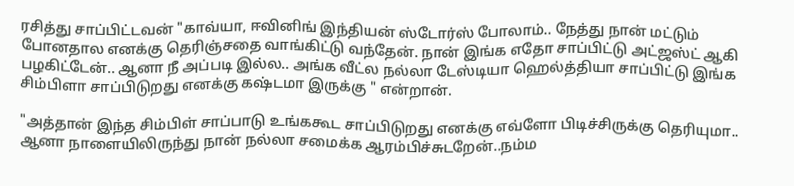ரசித்து சாப்பிட்டவன் "காவ்யா, ஈவினிங் இந்தியன் ஸ்டோர்ஸ் போலாம்.. நேத்து நான் மட்டும் போனதால எனக்கு தெரிஞ்சதை வாங்கிட்டு வந்தேன். நான் இங்க எதோ சாப்பிட்டு அட்ஜஸ்ட் ஆகி பழகிட்டேன்.. ஆனா நீ அப்படி இல்ல.. அங்க வீட்ல நல்லா டேஸ்டியா ஹெல்த்தியா சாப்பிட்டு இங்க சிம்பிளா சாப்பிடுறது எனக்கு கஷ்டமா இருக்கு " என்றான்.

"அத்தான் இந்த சிம்பிள் சாப்பாடு உங்ககூட சாப்பிடுறது எனக்கு எவ்ளோ பிடிச்சிருக்கு தெரியுமா.. ஆனா நாளையிலிருந்து நான் நல்லா சமைக்க ஆரம்பிச்சுடறேன்..நம்ம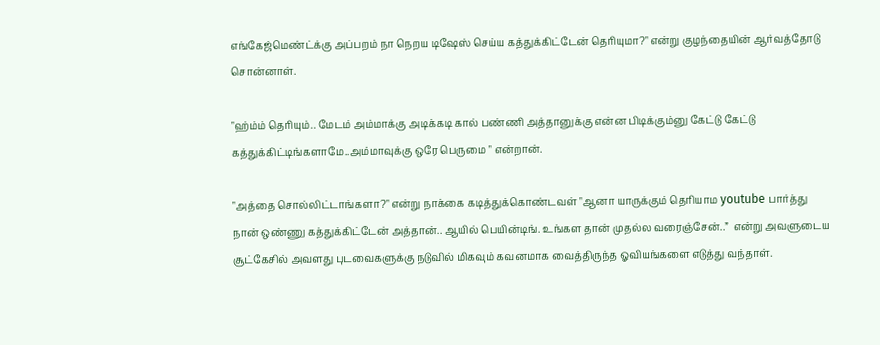எங்கேஜ்மெண்ட்க்கு அப்பறம் நா நெறய டிஷேஸ் செய்ய கத்துக்கிட்டேன் தெரியுமா?" என்று குழந்தையின் ஆர்வத்தோடு சொன்னாள்.

"ஹ்ம்ம் தெரியும்.. மேடம் அம்மாக்கு அடிக்கடி கால் பண்ணி அத்தானுக்கு என்ன பிடிக்கும்னு கேட்டு கேட்டு கத்துக்கிட்டிங்களாமே..அம்மாவுக்கு ஒரே பெருமை " என்றான்.

"அத்தை சொல்லிட்டாங்களா?" என்று நாக்கை கடித்துக்கொண்டவள் "ஆனா யாருக்கும் தெரியாம youtube பார்த்து நான் ஒண்ணு கத்துக்கிட்டேன் அத்தான்.. ஆயில் பெயின்டிங். உங்கள தான் முதல்ல வரைஞ்சேன்..”  என்று அவளுடைய சூட்கேசில் அவளது புடவைகளுக்கு நடுவில் மிகவும் கவனமாக வைத்திருந்த ஓவியங்களை எடுத்து வந்தாள்.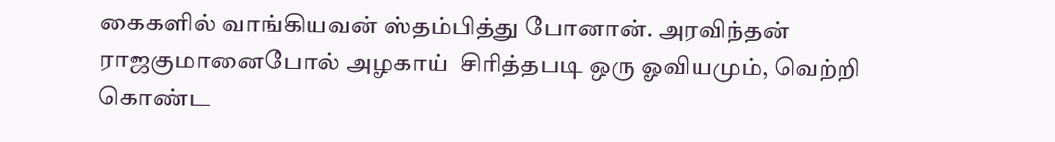கைகளில் வாங்கியவன் ஸ்தம்பித்து போனான். அரவிந்தன் ராஜகுமானைபோல் அழகாய்  சிரித்தபடி ஒரு ஓவியமும், வெற்றி கொண்ட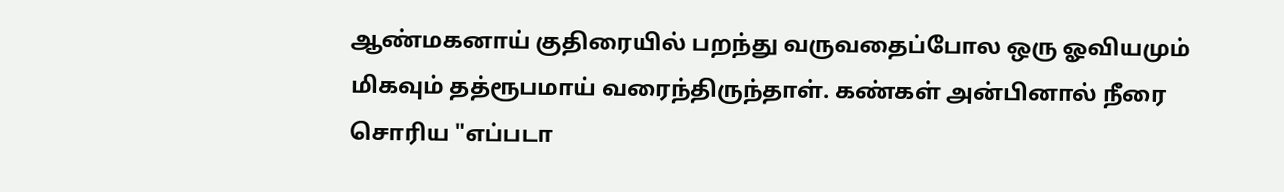ஆண்மகனாய் குதிரையில் பறந்து வருவதைப்போல ஒரு ஓவியமும் மிகவும் தத்ரூபமாய் வரைந்திருந்தாள். கண்கள் அன்பினால் நீரை சொரிய "எப்படா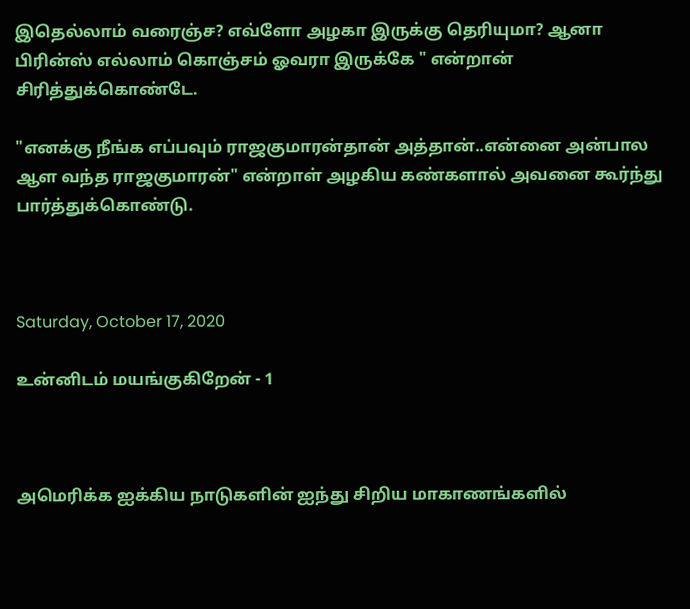இதெல்லாம் வரைஞ்ச? எவ்ளோ அழகா இருக்கு தெரியுமா? ஆனா பிரின்ஸ் எல்லாம் கொஞ்சம் ஓவரா இருக்கே " என்றான் சிரித்துக்கொண்டே.

"எனக்கு நீங்க எப்பவும் ராஜகுமாரன்தான் அத்தான்..என்னை அன்பால ஆள வந்த ராஜகுமாரன்" என்றாள் அழகிய கண்களால் அவனை கூர்ந்து பார்த்துக்கொண்டு.



Saturday, October 17, 2020

உன்னிடம் மயங்குகிறேன் - 1



அமெரிக்க ஐக்கிய நாடுகளின் ஐந்து சிறிய மாகாணங்களில்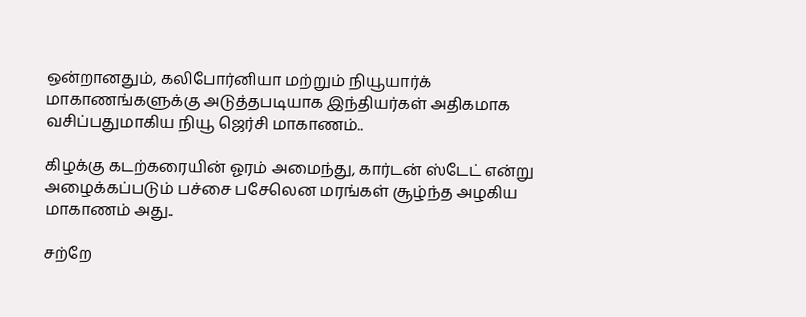ஒன்றானதும், கலிபோர்னியா மற்றும் நியூயார்க் மாகாணங்களுக்கு அடுத்தபடியாக இந்தியர்கள் அதிகமாக  வசிப்பதுமாகிய நியூ ஜெர்சி மாகாணம்..

கிழக்கு கடற்கரையின் ஓரம் அமைந்து, கார்டன் ஸ்டேட் என்று அழைக்கப்படும் பச்சை பசேலென மரங்கள் சூழ்ந்த அழகிய மாகாணம் அது..

சற்றே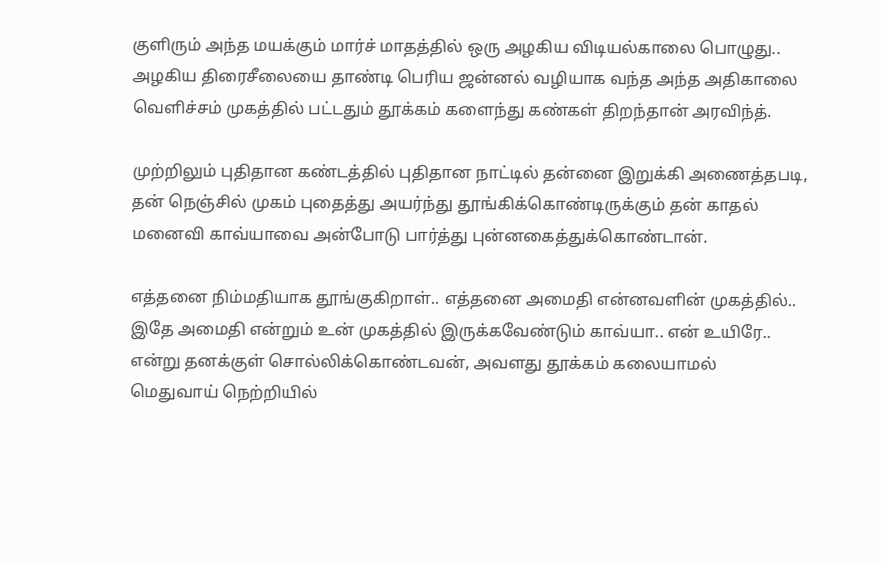குளிரும் அந்த மயக்கும் மார்ச் மாதத்தில் ஒரு அழகிய விடியல்காலை பொழுது.. அழகிய திரைசீலையை தாண்டி பெரிய ஜன்னல் வழியாக வந்த அந்த அதிகாலை வெளிச்சம் முகத்தில் பட்டதும் தூக்கம் களைந்து கண்கள் திறந்தான் அரவிந்த்.

முற்றிலும் புதிதான கண்டத்தில் புதிதான நாட்டில் தன்னை இறுக்கி அணைத்தபடி, தன் நெஞ்சில் முகம் புதைத்து அயர்ந்து தூங்கிக்கொண்டிருக்கும் தன் காதல் மனைவி காவ்யாவை அன்போடு பார்த்து புன்னகைத்துக்கொண்டான்.

எத்தனை நிம்மதியாக தூங்குகிறாள்.. எத்தனை அமைதி என்னவளின் முகத்தில்.. இதே அமைதி என்றும் உன் முகத்தில் இருக்கவேண்டும் காவ்யா.. என் உயிரே.. என்று தனக்குள் சொல்லிக்கொண்டவன், அவளது தூக்கம் கலையாமல் மெதுவாய் நெற்றியில்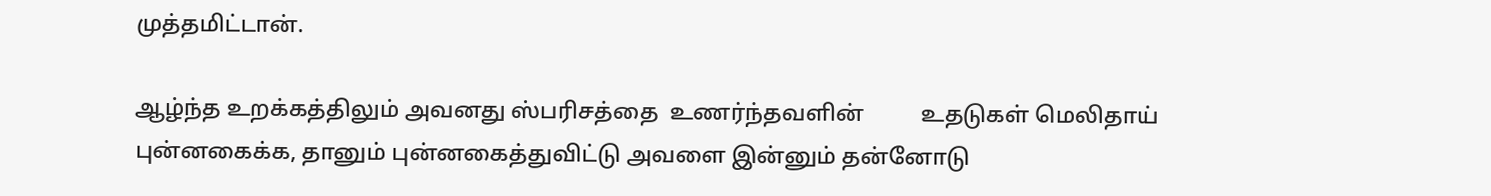முத்தமிட்டான்.

ஆழ்ந்த உறக்கத்திலும் அவனது ஸ்பரிசத்தை  உணர்ந்தவளின்          உதடுகள் மெலிதாய் புன்னகைக்க, தானும் புன்னகைத்துவிட்டு அவளை இன்னும் தன்னோடு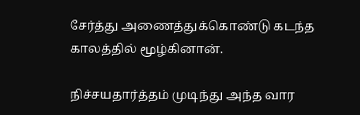சேர்த்து அணைத்துக்கொண்டு கடந்த காலத்தில் மூழ்கினான்.

நிச்சயதார்த்தம் முடிந்து அந்த வார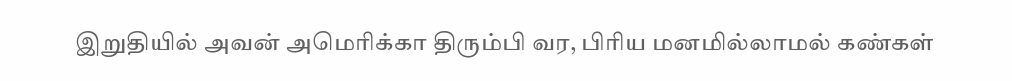இறுதியில் அவன் அமெரிக்கா திரும்பி வர, பிரிய மனமில்லாமல் கண்கள்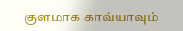குளமாக காவ்யாவும்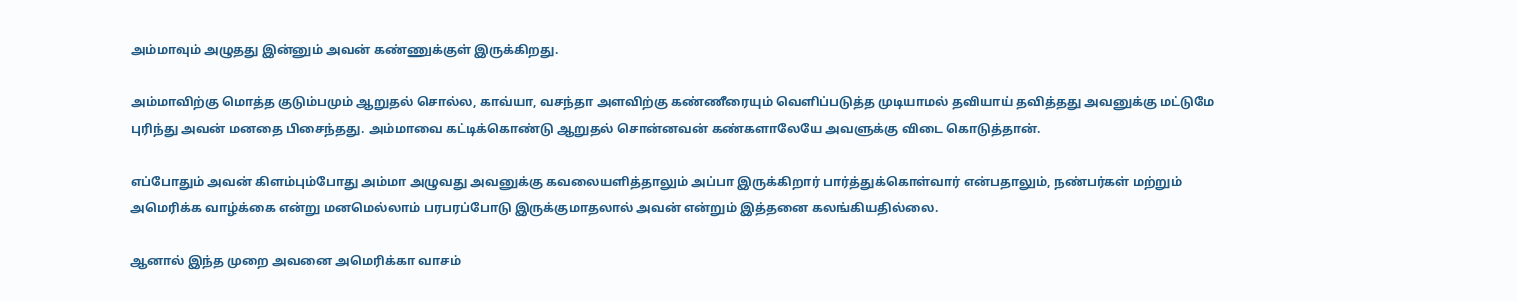அம்மாவும் அழுதது இன்னும் அவன் கண்ணுக்குள் இருக்கிறது.

அம்மாவிற்கு மொத்த குடும்பமும் ஆறுதல் சொல்ல, காவ்யா, வசந்தா அளவிற்கு கண்ணீரையும் வெளிப்படுத்த முடியாமல் தவியாய் தவித்தது அவனுக்கு மட்டுமே புரிந்து அவன் மனதை பிசைந்தது. அம்மாவை கட்டிக்கொண்டு ஆறுதல் சொன்னவன் கண்களாலேயே அவளுக்கு விடை கொடுத்தான்.

எப்போதும் அவன் கிளம்பும்போது அம்மா அழுவது அவனுக்கு கவலையளித்தாலும் அப்பா இருக்கிறார் பார்த்துக்கொள்வார் என்பதாலும், நண்பர்கள் மற்றும் அமெரிக்க வாழ்க்கை என்று மனமெல்லாம் பரபரப்போடு இருக்குமாதலால் அவன் என்றும் இத்தனை கலங்கியதில்லை.

ஆனால் இந்த முறை அவனை அமெரிக்கா வாசம்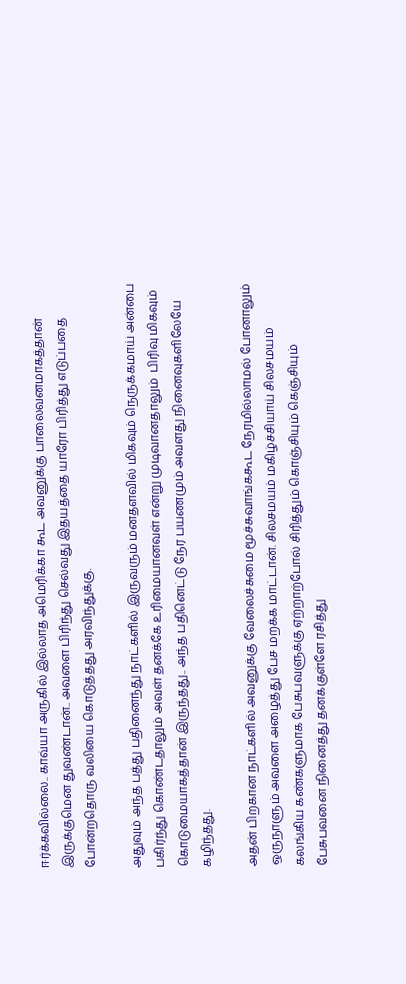ஈர்க்கவில்லை.. காவ்யா அருகில் இல்லாத அமெரிக்கா கூட அவனுக்கு பாலைவனமாகத்தான் இருக்குமென துவண்டான்.. அவளை பிரிந்து செல்வது இதயத்தை யாரோ பிரித்து எடுப்பதை போன்றதொரு வலியை கொடுத்தது அரவிந்துக்கு.

அதுவும் அந்த பத்து பதினைந்து நாட்களில் இருவரும் மனதளவில் மிகவும் நெருக்கமாய் அன்பை பகிர்ந்து கொண்டதாலும் அவள் தனக்கே உரிமையானவள் என்று முடிவானதாலும்  பிரிவு மிகவும் கொடுமையாகத்தான் இருந்தது.. அந்த பதினெட்டு நேர பயணமும் அவளது நினைவுகளிலேயே கழிந்தது.

அதன் பிறகான நாட்களில் அவனுக்கு வேலைச்சுமை மூச்சுவாங்ககூட நேரமில்லாமல் போனாலும் ஒருநாளும் அவளை அழைத்து பேச மறக்க மாட்டான். சிலசமயம் மகிழ்ச்சியாய் சிலசமயம் கலங்கிய கண்களுமாக பேசுபவளுக்கு ஏற்றாற்போல் சிரித்தும் கொஞ்சியும் கெஞ்சியும் பேசுபவனை நினைத்து தனக்குள்ளே ரசித்து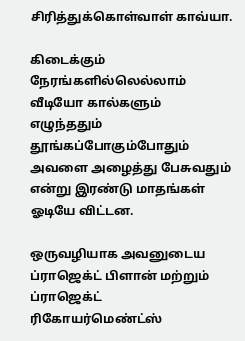சிரித்துக்கொள்வாள் காவ்யா.

கிடைக்கும் நேரங்களில்லெல்லாம் வீடியோ கால்களும் எழுந்ததும் தூங்கப்போகும்போதும் அவளை அழைத்து பேசுவதும் என்று இரண்டு மாதங்கள் ஓடியே விட்டன.

ஒருவழியாக அவனுடைய ப்ராஜெக்ட் பிளான் மற்றும் ப்ராஜெக்ட் ரிகோயர்மெண்ட்ஸ்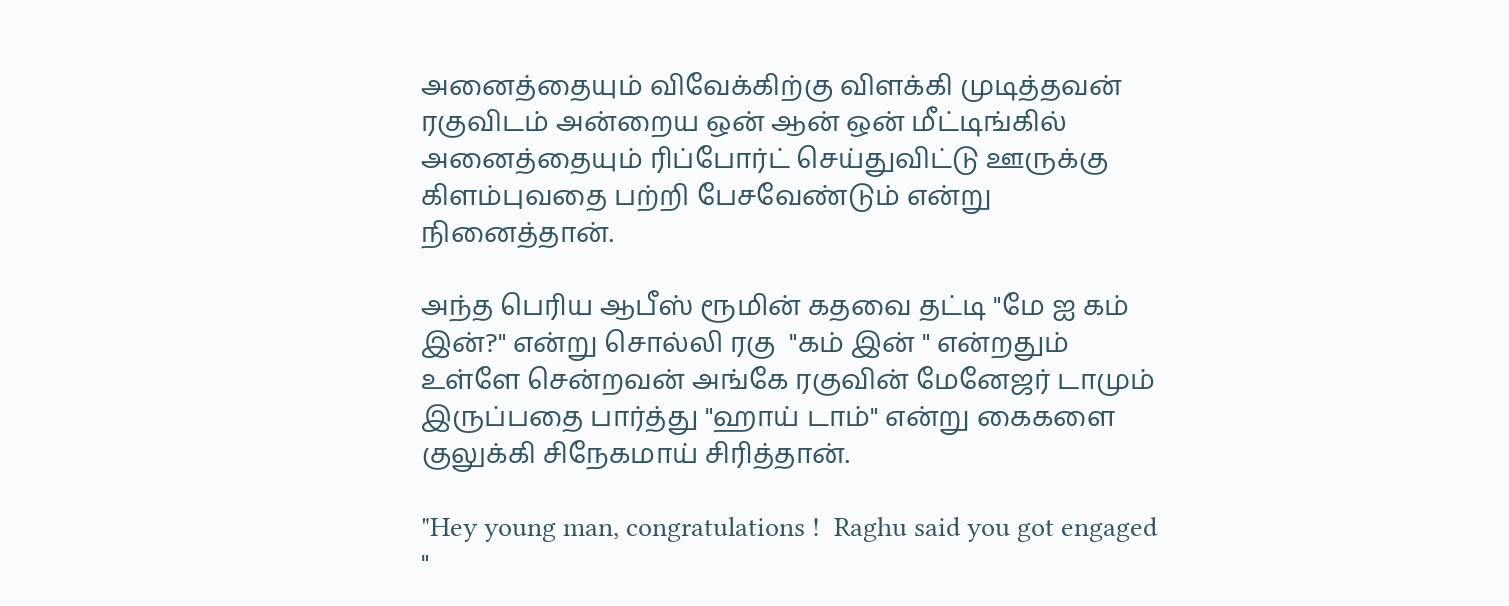அனைத்தையும் விவேக்கிற்கு விளக்கி முடித்தவன் ரகுவிடம் அன்றைய ஒன் ஆன் ஒன் மீட்டிங்கில் அனைத்தையும் ரிப்போர்ட் செய்துவிட்டு ஊருக்கு கிளம்புவதை பற்றி பேசவேண்டும் என்று நினைத்தான்.

அந்த பெரிய ஆபீஸ் ரூமின் கதவை தட்டி "மே ஐ கம் இன்?" என்று சொல்லி ரகு  "கம் இன் " என்றதும் உள்ளே சென்றவன் அங்கே ரகுவின் மேனேஜர் டாமும் இருப்பதை பார்த்து "ஹாய் டாம்" என்று கைகளை குலுக்கி சிநேகமாய் சிரித்தான்.

"Hey young man, congratulations !  Raghu said you got engaged "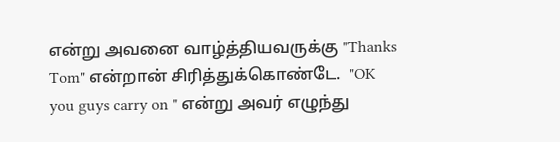என்று அவனை வாழ்த்தியவருக்கு "Thanks Tom" என்றான் சிரித்துக்கொண்டே.  "OK you guys carry on " என்று அவர் எழுந்து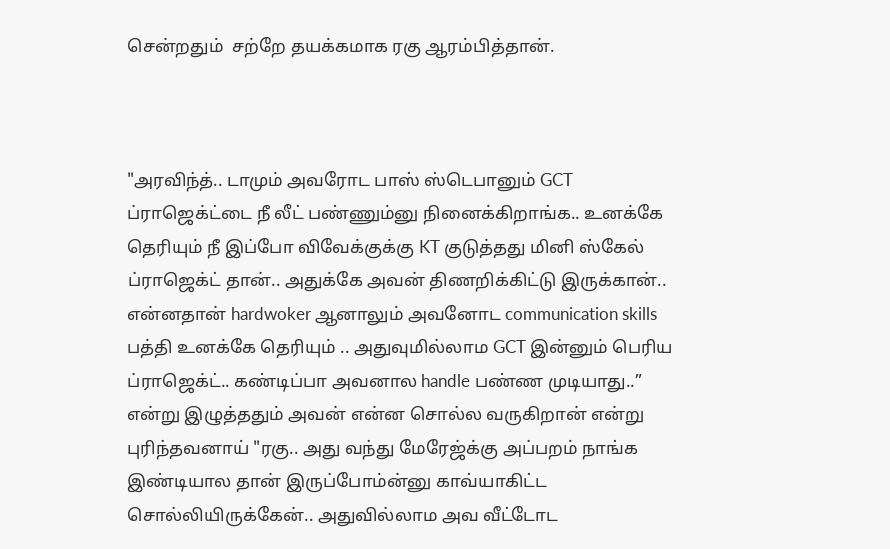சென்றதும்  சற்றே தயக்கமாக ரகு ஆரம்பித்தான்.



"அரவிந்த்.. டாமும் அவரோட பாஸ் ஸ்டெபானும் GCT ப்ராஜெக்ட்டை நீ லீட் பண்ணும்னு நினைக்கிறாங்க.. உனக்கே தெரியும் நீ இப்போ விவேக்குக்கு KT குடுத்தது மினி ஸ்கேல் ப்ராஜெக்ட் தான்.. அதுக்கே அவன் திணறிக்கிட்டு இருக்கான்.. என்னதான் hardwoker ஆனாலும் அவனோட communication skills பத்தி உனக்கே தெரியும் .. அதுவுமில்லாம GCT இன்னும் பெரிய ப்ராஜெக்ட்.. கண்டிப்பா அவனால handle பண்ண முடியாது..” என்று இழுத்ததும் அவன் என்ன சொல்ல வருகிறான் என்று புரிந்தவனாய் "ரகு.. அது வந்து மேரேஜ்க்கு அப்பறம் நாங்க இண்டியால தான் இருப்போம்ன்னு காவ்யாகிட்ட சொல்லியிருக்கேன்.. அதுவில்லாம அவ வீட்டோட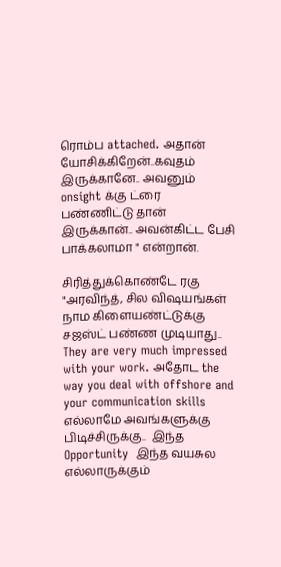ரொம்ப attached. அதான் யோசிக்கிறேன்..கவுதம் இருக்கானே.. அவனும் onsight க்கு ட்ரை பண்ணிட்டு தான் இருக்கான்.. அவன்கிட்ட பேசி பாக்கலாமா " என்றான்.

சிரித்துக்கொண்டே ரகு "அரவிந்த், சில விஷயங்கள் நாம கிளையண்ட்டுக்கு சஜஸ்ட் பண்ண முடியாது.. They are very much impressed with your work. அதோட the way you deal with offshore and your communication skills எல்லாமே அவங்களுக்கு பிடிச்சிருக்கு..  இந்த Opportunity  இந்த வயசுல எல்லாருக்கும்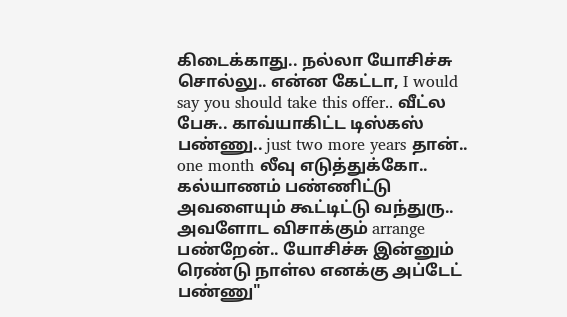கிடைக்காது.. நல்லா யோசிச்சு சொல்லு.. என்ன கேட்டா, I would say you should take this offer.. வீட்ல பேசு.. காவ்யாகிட்ட டிஸ்கஸ் பண்ணு.. just two more years தான்.. one month லீவு எடுத்துக்கோ.. கல்யாணம் பண்ணிட்டு அவளையும் கூட்டிட்டு வந்துரு.. அவளோட விசாக்கும் arrange பண்றேன்.. யோசிச்சு இன்னும் ரெண்டு நாள்ல எனக்கு அப்டேட் பண்ணு"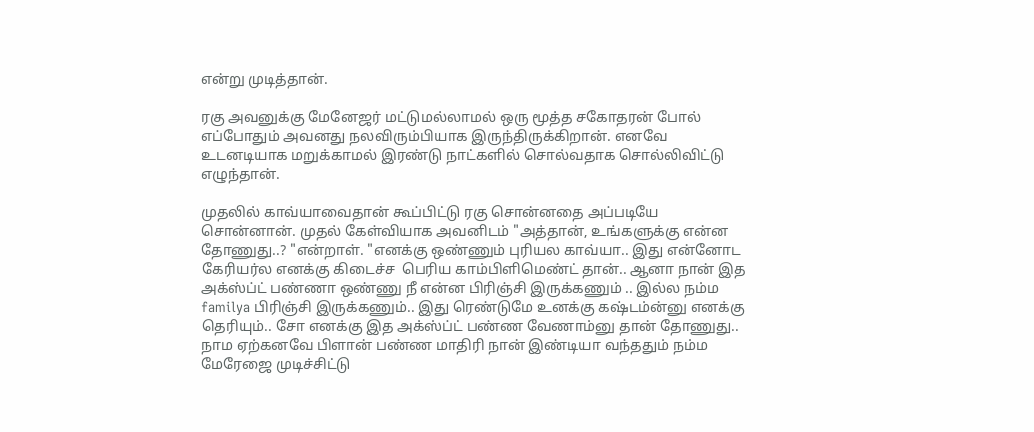என்று முடித்தான்.

ரகு அவனுக்கு மேனேஜர் மட்டுமல்லாமல் ஒரு மூத்த சகோதரன் போல் எப்போதும் அவனது நலவிரும்பியாக இருந்திருக்கிறான். எனவே உடனடியாக மறுக்காமல் இரண்டு நாட்களில் சொல்வதாக சொல்லிவிட்டு எழுந்தான்.

முதலில் காவ்யாவைதான் கூப்பிட்டு ரகு சொன்னதை அப்படியே சொன்னான். முதல் கேள்வியாக அவனிடம் "அத்தான், உங்களுக்கு என்ன தோணுது..? "என்றாள். "எனக்கு ஒண்ணும் புரியல காவ்யா.. இது என்னோட கேரியர்ல எனக்கு கிடைச்ச  பெரிய காம்பிளிமெண்ட் தான்.. ஆனா நான் இத அக்ஸ்ப்ட் பண்ணா ஒண்ணு நீ என்ன பிரிஞ்சி இருக்கணும் .. இல்ல நம்ம familya பிரிஞ்சி இருக்கணும்.. இது ரெண்டுமே உனக்கு கஷ்டம்ன்னு எனக்கு தெரியும்.. சோ எனக்கு இத அக்ஸ்ப்ட் பண்ண வேணாம்னு தான் தோணுது.. நாம ஏற்கனவே பிளான் பண்ண மாதிரி நான் இண்டியா வந்ததும் நம்ம மேரேஜை முடிச்சிட்டு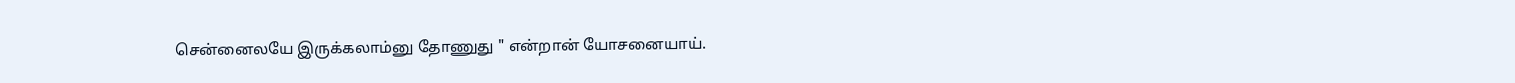சென்னைலயே இருக்கலாம்னு தோணுது " என்றான் யோசனையாய்.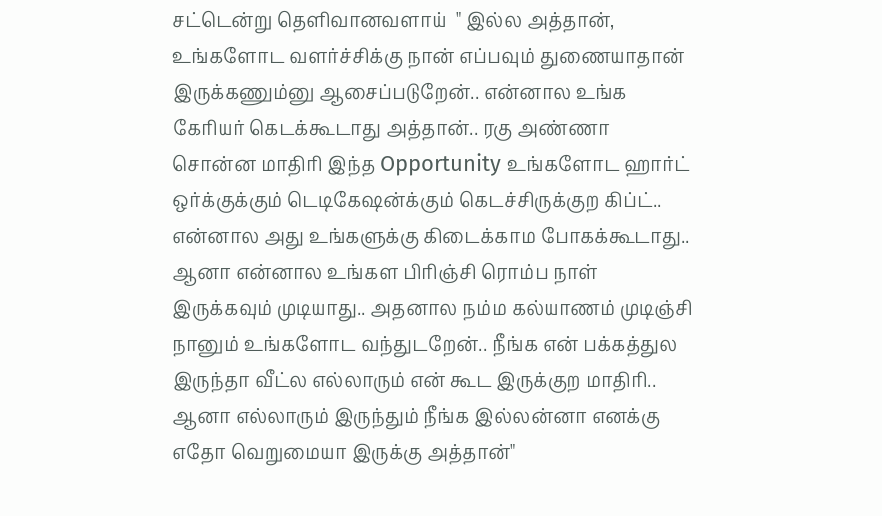சட்டென்று தெளிவானவளாய்  " இல்ல அத்தான், உங்களோட வளர்ச்சிக்கு நான் எப்பவும் துணையாதான் இருக்கணும்னு ஆசைப்படுறேன்.. என்னால உங்க கேரியர் கெடக்கூடாது அத்தான்.. ரகு அண்ணா சொன்ன மாதிரி இந்த Opportunity உங்களோட ஹார்ட் ஒர்க்குக்கும் டெடிகேஷன்க்கும் கெடச்சிருக்குற கிப்ட்.. என்னால அது உங்களுக்கு கிடைக்காம போகக்கூடாது.. ஆனா என்னால உங்கள பிரிஞ்சி ரொம்ப நாள் இருக்கவும் முடியாது.. அதனால நம்ம கல்யாணம் முடிஞ்சி நானும் உங்களோட வந்துடறேன்.. நீங்க என் பக்கத்துல இருந்தா வீட்ல எல்லாரும் என் கூட இருக்குற மாதிரி.. ஆனா எல்லாரும் இருந்தும் நீங்க இல்லன்னா எனக்கு எதோ வெறுமையா இருக்கு அத்தான்"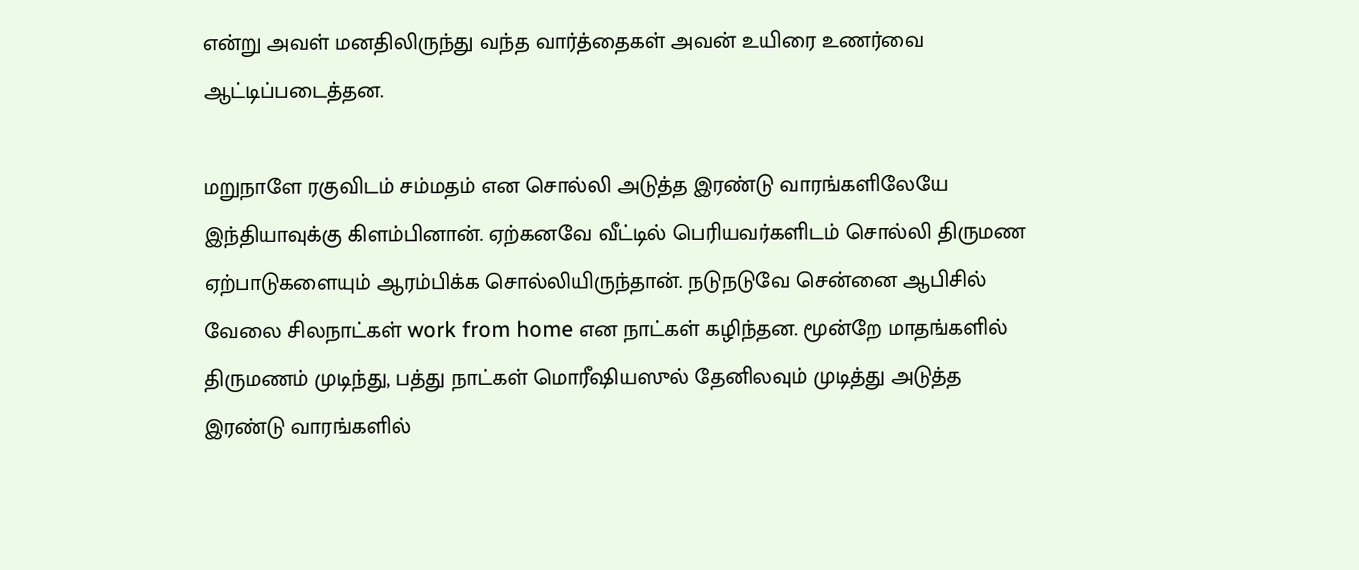என்று அவள் மனதிலிருந்து வந்த வார்த்தைகள் அவன் உயிரை உணர்வை ஆட்டிப்படைத்தன.

மறுநாளே ரகுவிடம் சம்மதம் என சொல்லி அடுத்த இரண்டு வாரங்களிலேயே இந்தியாவுக்கு கிளம்பினான். ஏற்கனவே வீட்டில் பெரியவர்களிடம் சொல்லி திருமண ஏற்பாடுகளையும் ஆரம்பிக்க சொல்லியிருந்தான். நடுநடுவே சென்னை ஆபிசில் வேலை சிலநாட்கள் work from home என நாட்கள் கழிந்தன. மூன்றே மாதங்களில் திருமணம் முடிந்து, பத்து நாட்கள் மொரீஷியஸுல் தேனிலவும் முடித்து அடுத்த இரண்டு வாரங்களில்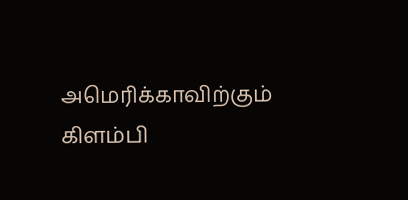அமெரிக்காவிற்கும் கிளம்பி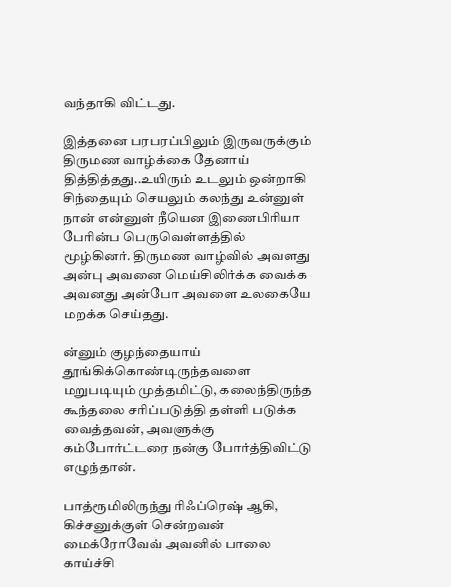வந்தாகி விட்டது.

இத்தனை பரபரப்பிலும் இருவருக்கும் திருமண வாழ்க்கை தேனாய் தித்தித்தது..உயிரும் உடலும் ஒன்றாகி சிந்தையும் செயலும் கலந்து உன்னுள் நான் என்னுள் நீயென இணைபிரியா பேரின்ப பெருவெள்ளத்தில் மூழ்கினர். திருமண வாழ்வில் அவளது அன்பு அவனை மெய்சிலிர்க்க வைக்க அவனது அன்போ அவளை உலகையே மறக்க செய்தது.

ன்னும் குழந்தையாய் தூங்கிக்கொண்டிருந்தவளை மறுபடியும் முத்தமிட்டு, கலைந்திருந்த கூந்தலை சரிப்படுத்தி தள்ளி படுக்க வைத்தவன், அவளுக்கு கம்போர்ட்டரை நன்கு போர்த்திவிட்டு  எழுந்தான்.

பாத்ரூமிலிருந்து ரிஃப்ரெஷ் ஆகி, கிச்சனுக்குள் சென்றவன்  மைக்ரோவேவ் அவனில் பாலை காய்ச்சி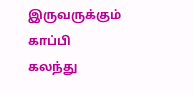இருவருக்கும் காப்பி கலந்து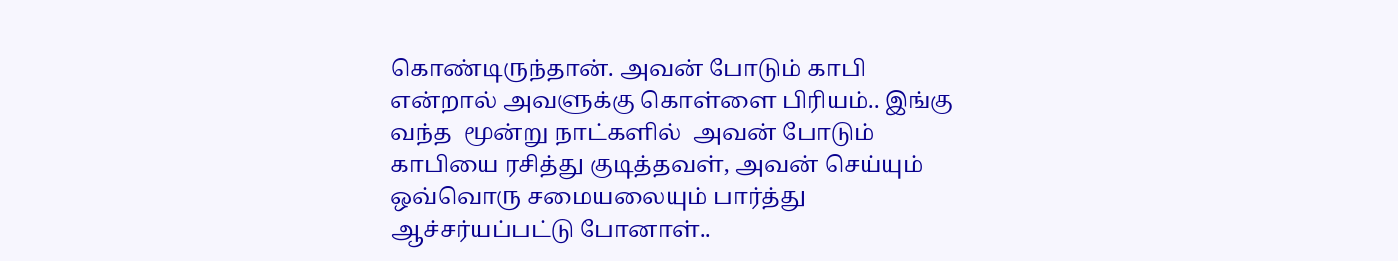கொண்டிருந்தான். அவன் போடும் காபி என்றால் அவளுக்கு கொள்ளை பிரியம்.. இங்கு வந்த  மூன்று நாட்களில்  அவன் போடும் காபியை ரசித்து குடித்தவள், அவன் செய்யும் ஒவ்வொரு சமையலையும் பார்த்து ஆச்சர்யப்பட்டு போனாள்..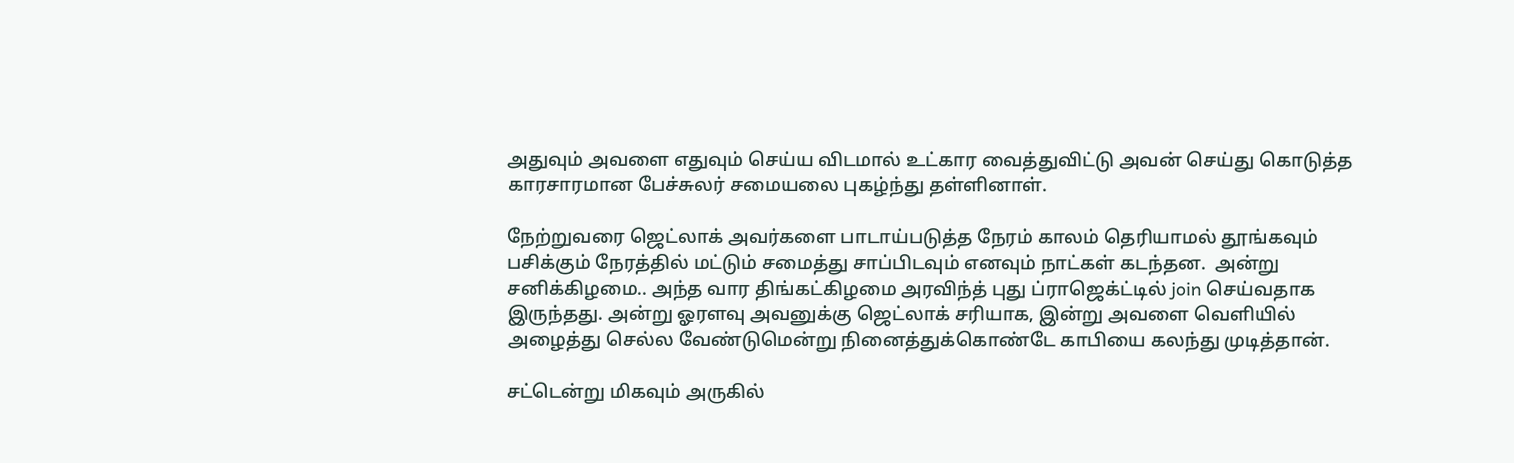அதுவும் அவளை எதுவும் செய்ய விடமால் உட்கார வைத்துவிட்டு அவன் செய்து கொடுத்த காரசாரமான பேச்சுலர் சமையலை புகழ்ந்து தள்ளினாள்.

நேற்றுவரை ஜெட்லாக் அவர்களை பாடாய்படுத்த நேரம் காலம் தெரியாமல் தூங்கவும் பசிக்கும் நேரத்தில் மட்டும் சமைத்து சாப்பிடவும் எனவும் நாட்கள் கடந்தன.  அன்று சனிக்கிழமை.. அந்த வார திங்கட்கிழமை அரவிந்த் புது ப்ராஜெக்ட்டில் join செய்வதாக இருந்தது. அன்று ஓரளவு அவனுக்கு ஜெட்லாக் சரியாக, இன்று அவளை வெளியில் அழைத்து செல்ல வேண்டுமென்று நினைத்துக்கொண்டே காபியை கலந்து முடித்தான்.

சட்டென்று மிகவும் அருகில்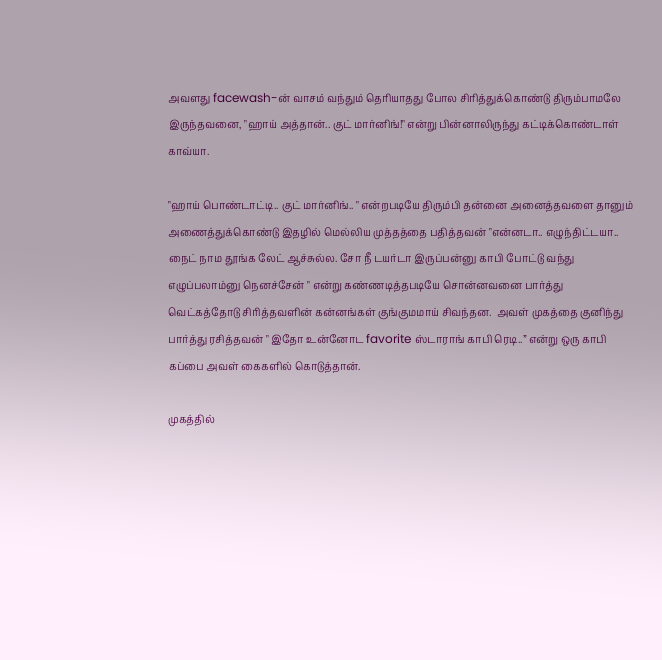அவளது facewash-ன் வாசம் வந்தும் தெரியாதது போல சிரித்துக்கொண்டு திரும்பாமலே இருந்தவனை, "ஹாய் அத்தான்.. குட் மார்னிங்!" என்று பின்னாலிருந்து கட்டிக்கொண்டாள் காவ்யா.

"ஹாய் பொண்டாட்டி.. குட் மார்னிங்.. " என்றபடியே திரும்பி தன்னை அனைத்தவளை தானும் அணைத்துக்கொண்டு இதழில் மெல்லிய முத்தத்தை பதித்தவன் "என்னடா.. எழுந்திட்டயா.. நைட் நாம தூங்க லேட் ஆச்சுல்ல. சோ நீ டயர்டா இருப்பன்னு காபி போட்டு வந்து எழுப்பலாம்னு நெனச்சேன் " என்று கண்ணடித்தபடியே சொன்னவனை பார்த்து வெட்கத்தோடு சிரித்தவளின் கன்னங்கள் குங்குமமாய் சிவந்தன.  அவள் முகத்தை குனிந்து பார்த்து ரசித்தவன் " இதோ உன்னோட favorite ஸ்டாராங் காபி ரெடி..” என்று ஒரு காபி கப்பை அவள் கைகளில் கொடுத்தான்.

முகத்தில்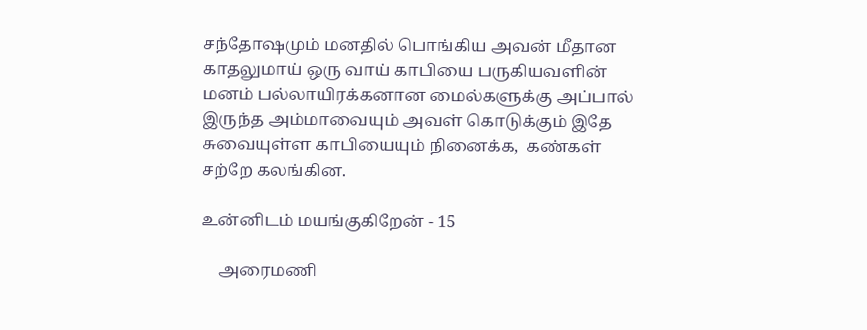சந்தோஷமும் மனதில் பொங்கிய அவன் மீதான காதலுமாய் ஒரு வாய் காபியை பருகியவளின் மனம் பல்லாயிரக்கனான மைல்களுக்கு அப்பால் இருந்த அம்மாவையும் அவள் கொடுக்கும் இதே சுவையுள்ள காபியையும் நினைக்க,  கண்கள் சற்றே கலங்கின.

உன்னிடம் மயங்குகிறேன் - 15

    அரைமணி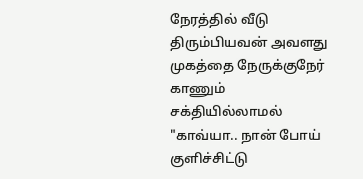நேரத்தில் வீடு திரும்பியவன் அவளது முகத்தை நேருக்குநேர் காணும் சக்தியில்லாமல் "காவ்யா.. நான் போய் குளிச்சிட்டு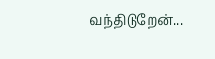வந்திடுறேன்...